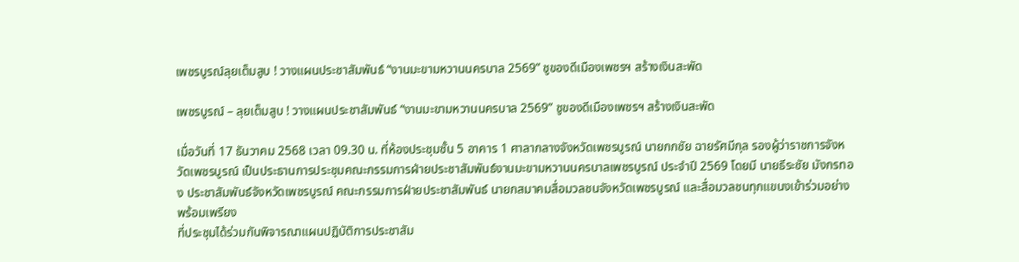เพชรบูรณ์ลุยเต็มสูบ ! วางแผนประชาสัมพันธ์ “งานมะขามหวานนครบาล 2569” ชูของดีเมืองเพชรฯ สร้างเงินสะพัด

เพชรบูรณ์ – ลุยเต็มสูบ ! วางแผนประชาสัมพันธ์ “งานมะขามหวานนครบาล 2569” ชูของดีเมืองเพชรฯ สร้างเงินสะพัด

เมื่อวันที่ 17 ธันวาคม 2568 เวลา 09.30 น. ที่ห้องประชุมชั้น 5 อาคาร 1 ศาลากลางจังหวัดเพชรบูรณ์ นายกกชัย ฉายรัศมีกุล รองผู้ว่าราชการจังหวัดเพชรบูรณ์ เป็นประธานการประชุมคณะกรรมการฝ่ายประชาสัมพันธ์งานมะขามหวานนครบาลเพชรบูรณ์ ประจำปี 2569 โดยมี นายธีระชัย มังกรทอง ประชาสัมพันธ์จังหวัดเพชรบูรณ์ คณะกรรมการฝ่ายประชาสัมพันธ์ นายกสมาคมสื่อมวลชนจังหวัดเพชรบูรณ์ และสื่อมวลชนทุกแขนงเข้าร่วมอย่างพร้อมเพรียง
ที่ประชุมได้ร่วมกันพิจารณาแผนปฏิบัติการประชาสัม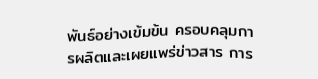พันธ์อย่างเข้มข้น ครอบคลุมการผลิตและเผยแพร่ข่าวสาร การ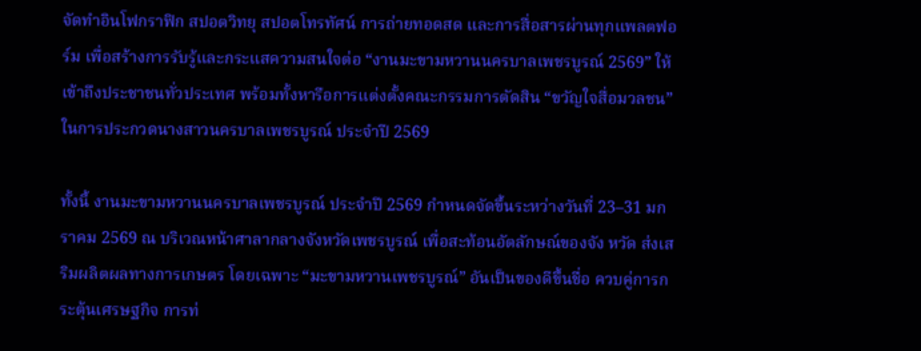จัดทำอินโฟกราฟิก สปอตวิทยุ สปอตโทรทัศน์ การถ่ายทอดสด และการสื่อสารผ่านทุกแพลตฟอร์ม เพื่อสร้างการรับรู้และกระแสความสนใจต่อ “งานมะขามหวานนครบาลเพชรบูรณ์ 2569” ให้เข้าถึงประชาชนทั่วประเทศ พร้อมทั้งหารือการแต่งตั้งคณะกรรมการตัดสิน “ขวัญใจสื่อมวลชน” ในการประกวดนางสาวนครบาลเพชรบูรณ์ ประจำปี 2569

ทั้งนี้ งานมะขามหวานนครบาลเพชรบูรณ์ ประจำปี 2569 กำหนดจัดขึ้นระหว่างวันที่ 23–31 มกราคม 2569 ณ บริเวณหน้าศาลากลางจังหวัดเพชรบูรณ์ เพื่อสะท้อนอัตลักษณ์ของจัง หวัด ส่งเสริมผลิตผลทางการเกษตร โดยเฉพาะ “มะขามหวานเพชรบูรณ์” อันเป็นของดีขึ้นชื่อ ควบคู่การกระตุ้นเศรษฐกิจ การท่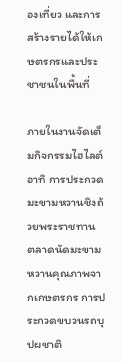องเที่ยว และการสร้างรายได้ให้เกษตรกรและประชาชนในพื้นที่

ภายในงานจัดเต็มกิจกรรมไฮไลต์ อาทิ การประกวดมะขามหวานชิงถ้วยพระราชทาน ตลาดนัดมะขามหวานคุณภาพจากเกษตรกร การประกวดขบวนรถบุปผชาติ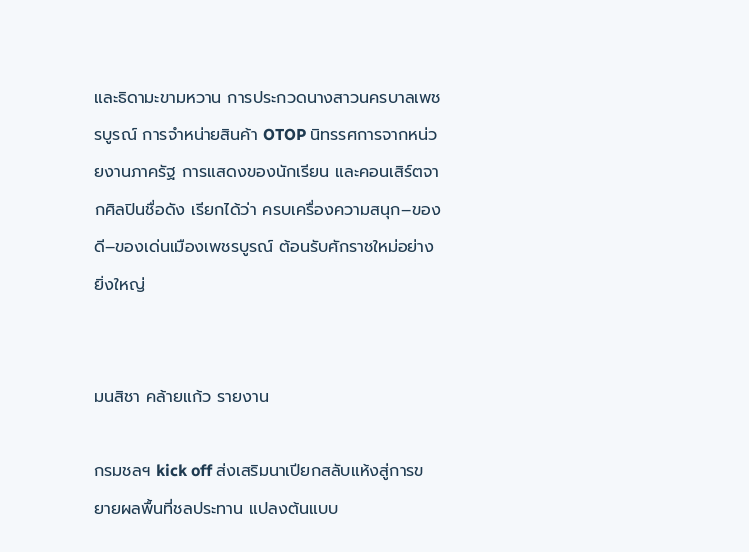และธิดามะขามหวาน การประกวดนางสาวนครบาลเพชรบูรณ์ การจำหน่ายสินค้า OTOP นิทรรศการจากหน่วยงานภาครัฐ การแสดงของนักเรียน และคอนเสิร์ตจากศิลปินชื่อดัง เรียกได้ว่า ครบเครื่องความสนุก–ของดี–ของเด่นเมืองเพชรบูรณ์ ต้อนรับศักราชใหม่อย่างยิ่งใหญ่


มนสิชา คล้ายแก้ว รายงาน

กรมชลฯ kick off ส่งเสริมนาเปียกสลับแห้งสู่การขยายผลพื้นที่ชลประทาน แปลงต้นแบบ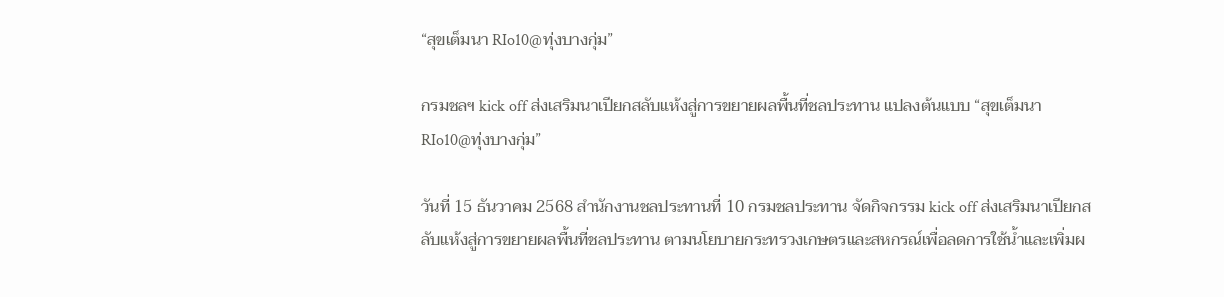“สุขเต็มนา RIo10@ทุ่งบางกุ่ม”

กรมชลฯ kick off ส่งเสริมนาเปียกสลับแห้งสู่การขยายผลพื้นที่ชลประทาน แปลงต้นแบบ “สุขเต็มนา RIo10@ทุ่งบางกุ่ม”

วันที่ 15 ธันวาคม 2568 สำนักงานชลประทานที่ 10 กรมชลประทาน จัดกิจกรรม kick off ส่งเสริมนาเปียกสลับแห้งสู่การขยายผลพื้นที่ชลประทาน ตามนโยบายกระทรวงเกษตรและสหกรณ์เพื่อลดการใช้น้ำและเพิ่มผ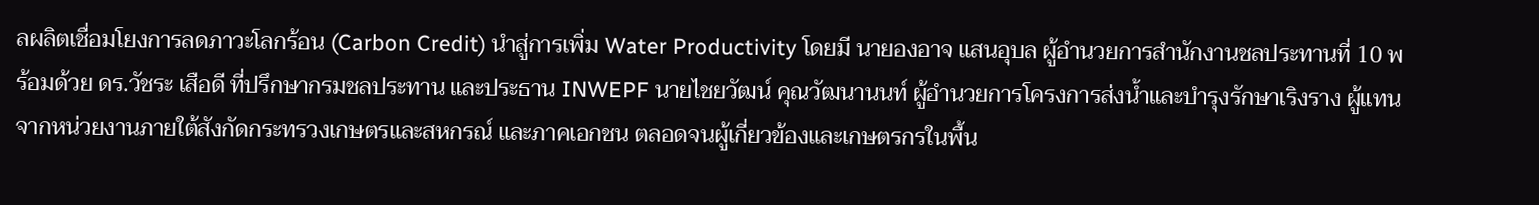ลผลิตเชื่อมโยงการลดภาวะโลกร้อน (Carbon Credit) นำสู่การเพิ่ม Water Productivity โดยมี นายองอาจ แสนอุบล ผู้อำนวยการสำนักงานชลประทานที่ 10 พร้อมด้วย ดร.วัชระ เสือดี ที่ปรึกษากรมชลประทาน และประธาน INWEPF นายไชยวัฒน์ คุณวัฒนานนท์ ผู้อำนวยการโครงการส่งน้ำและบำรุงรักษาเริงราง ผู้แทนจากหน่วยงานภายใต้สังกัดกระทรวงเกษตรและสหกรณ์ และภาคเอกชน ตลอดจนผู้เกี่ยวข้องและเกษตรกรในพื้น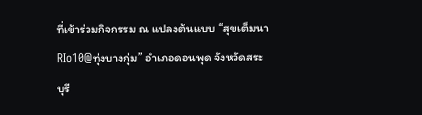ที่เข้าร่วมกิจกรรม ณ แปลงต้นแบบ “สุขเต็มนา RIo10@ทุ่งบางกุ่ม” อำเภอดอนพุด จังหวัดสระบุรี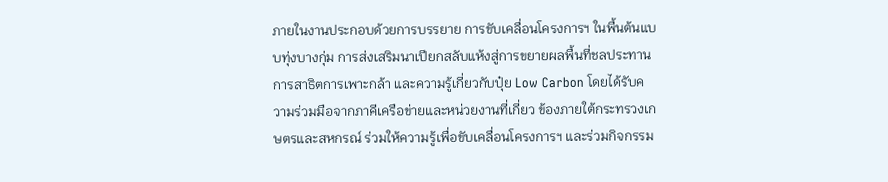ภายในงานประกอบด้วยการบรรยาย การขับเคลื่อนโครงการฯ ในพื้นต้นแบบทุ่งบางกุ่ม การส่งเสริมนาเปียกสลับแห้งสู่การขยายผลพื้นที่ชลประทาน การสาธิตการเพาะกล้า และความรู้เกี่ยวกับปุ๋ย Low Carbon โดยได้รับความร่วมมือจากภาคีเครือข่ายและหน่วยงานที่เกี่ยว ข้องภายใต้กระทรวงเกษตรและสหกรณ์ ร่วมให้ความรู้เพื่อขับเคลื่อนโครงการฯ และร่วมกิจกรรม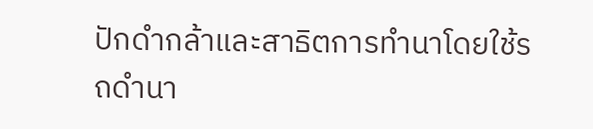ปักดำกล้าและสาธิตการทำนาโดยใช้รถดำนา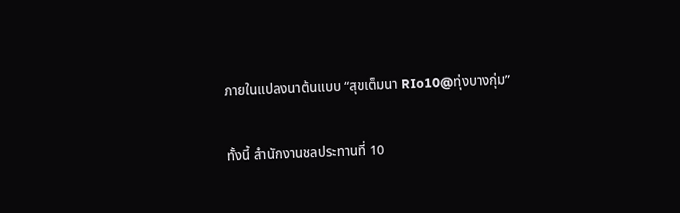ภายในแปลงนาต้นแบบ “สุขเต็มนา RIo10@ทุ่งบางกุ่ม”

ทั้งนี้ สำนักงานชลประทานที่ 10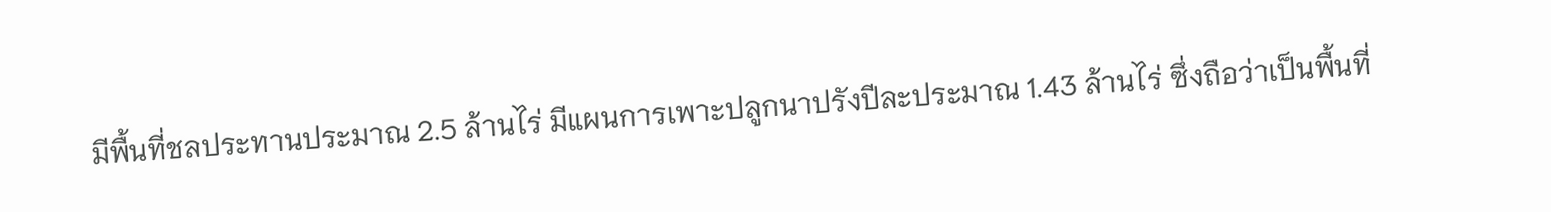มีพื้นที่ชลประทานประมาณ 2.5 ล้านไร่ มีแผนการเพาะปลูกนาปรังปีละประมาณ 1.43 ล้านไร่ ซึ่งถือว่าเป็นพื้นที่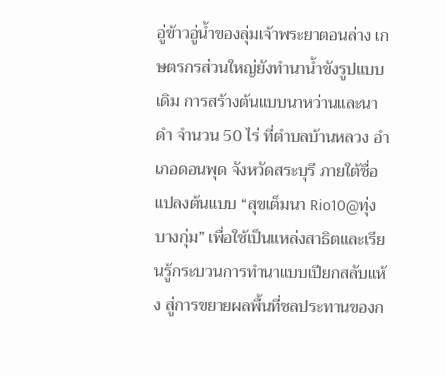อู่ข้าวอู่น้ำของลุ่มเจ้าพระยาตอนล่าง เกษตรกรส่วนใหญ่ยังทำนาน้ำขังรูปแบบเดิม การสร้างต้นแบบนาหว่านและนาดำ จำนวน 50 ไร่ ที่ตำบลบ้านหลวง อำเภอดอนพุด จังหวัดสระบุรี ภายใต้ชื่อแปลงต้นแบบ “สุขเต็มนา Rio10@ทุ่งบางกุ่ม” เพื่อใช้เป็นแหล่งสาธิตและเรียนรู้กระบวนการทำนาแบบเปียกสลับแห้ง สู่การขยายผลพื้นที่ชลประทานของก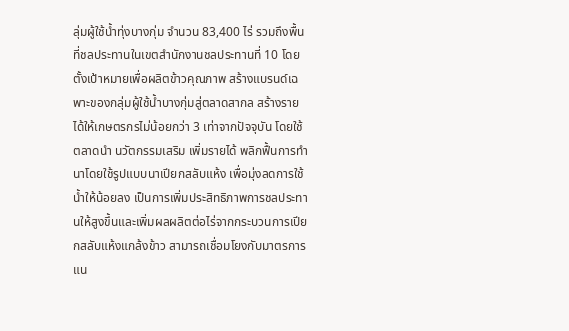ลุ่มผู้ใช้น้ำทุ่งบางกุ่ม จำนวน 83,400 ไร่ รวมถึงพื้นที่ชลประทานในเขตสำนักงานชลประทานที่ 10 โดยตั้งเป้าหมายเพื่อผลิตข้าวคุณภาพ สร้างแบรนด์เฉพาะของกลุ่มผู้ใช้น้ำบางกุ่มสู่ตลาดสากล สร้างรายได้ให้เกษตรกรไม่น้อยกว่า 3 เท่าจากปัจจุบัน โดยใช้ตลาดนำ นวัตกรรมเสริม เพิ่มรายได้ พลิกฟื้นการทำนาโดยใช้รูปแบบนาเปียกสลับแห้ง เพื่อมุ่งลดการใช้น้ำให้น้อยลง เป็นการเพิ่มประสิทธิภาพการชลประทานให้สูงขึ้นและเพิ่มผลผลิตต่อไร่จากกระบวนการเปียกสลับแห้งแกล้งข้าว สามารถเชื่อมโยงกับมาตรการแน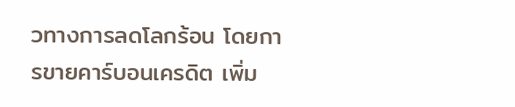วทางการลดโลกร้อน โดยการขายคาร์บอนเครดิต เพิ่ม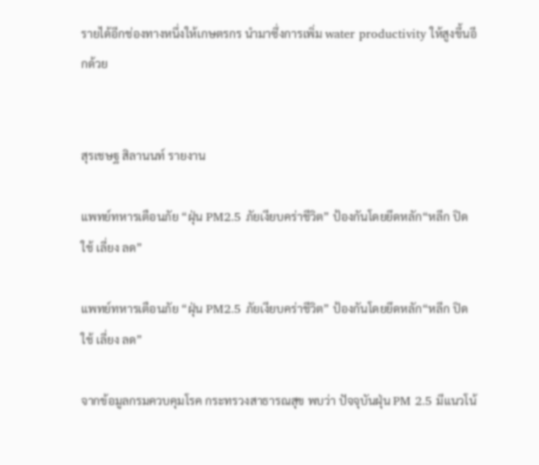รายได้อีกช่องทางหนึ่งให้เกษตรกร นำมาซึ่งการเพิ่ม water productivity ให้สูงขึ้นอีกด้วย


สุรเชษฐ สิลานนท์ รายงาน

แพทย์ทหารเตือนภัย “ฝุ่น PM2.5 ภัยเงียบคร่าชีวิต” ป้องกันโดยยึดหลัก“หลีก ปิด ใช้ เลี่ยง ลด”

แพทย์ทหารเตือนภัย “ฝุ่น PM2.5 ภัยเงียบคร่าชีวิต” ป้องกันโดยยึดหลัก“หลีก ปิด ใช้ เลี่ยง ลด”

จากข้อมูลกรมควบคุมโรค กระทรวงสาธารณสุข พบว่า ปัจจุบันฝุ่น PM 2.5 มีแนวโน้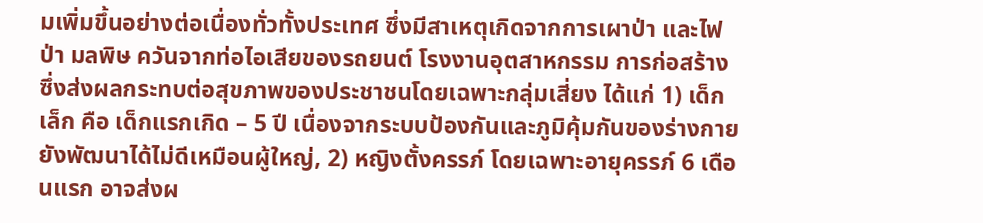มเพิ่มขึ้นอย่างต่อเนื่องทั่วทั้งประเทศ ซึ่งมีสาเหตุเกิดจากการเผาป่า และไฟป่า มลพิษ ควันจากท่อไอเสียของรถยนต์ โรงงานอุตสาหกรรม การก่อสร้าง ซึ่งส่งผลกระทบต่อสุขภาพของประชาชนโดยเฉพาะกลุ่มเสี่ยง ได้แก่ 1) เด็กเล็ก คือ เด็กแรกเกิด – 5 ปี เนื่องจากระบบป้องกันและภูมิคุ้มกันของร่างกายยังพัฒนาได้ไม่ดีเหมือนผู้ใหญ่, 2) หญิงตั้งครรภ์ โดยเฉพาะอายุครรภ์ 6 เดือนแรก อาจส่งผ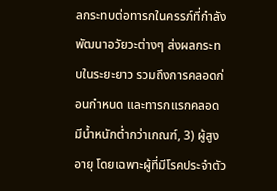ลกระทบต่อทารกในครรภ์ที่กำลังพัฒนาอวัยวะต่างๆ ส่งผลกระทบในระยะยาว รวมถึงการคลอดก่อนกำหนด และทารกแรกคลอดมีน้ำหนักต่ำกว่าเกณฑ์, 3) ผู้สูงอายุ โดยเฉพาะผู้ที่มีโรคประจำตัว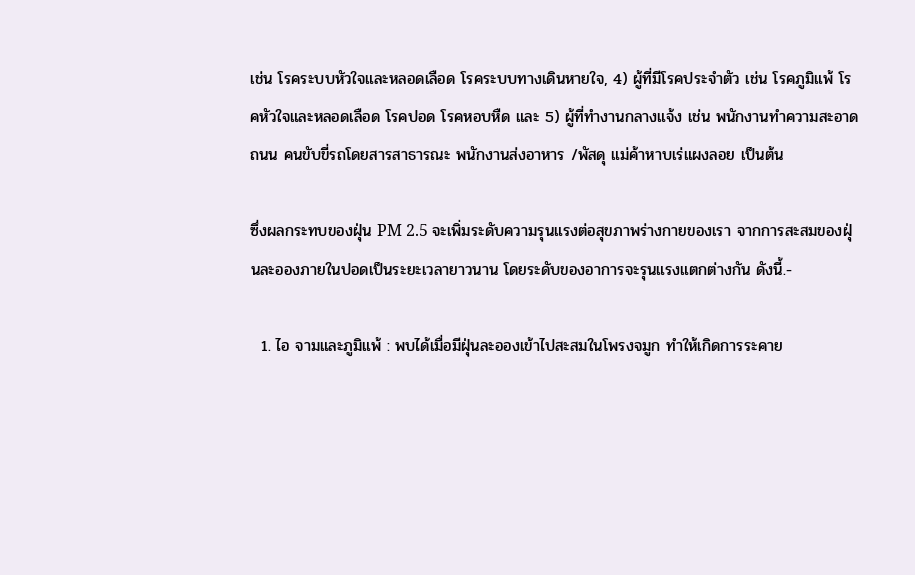เช่น โรคระบบหัวใจและหลอดเลือด โรคระบบทางเดินหายใจ, 4) ผู้ที่มีโรคประจำตัว เช่น โรคภูมิแพ้ โรคหัวใจและหลอดเลือด โรคปอด โรคหอบหืด และ 5) ผู้ที่ทำงานกลางแจ้ง เช่น พนักงานทำความสะอาดถนน คนขับขี่รถโดยสารสาธารณะ พนักงานส่งอาหาร /พัสดุ แม่ค้าหาบเร่แผงลอย เป็นต้น

ซึ่งผลกระทบของฝุ่น PM 2.5 จะเพิ่มระดับความรุนแรงต่อสุขภาพร่างกายของเรา จากการสะสมของฝุ่นละอองภายในปอดเป็นระยะเวลายาวนาน โดยระดับของอาการจะรุนแรงแตกต่างกัน ดังนี้.-

  1. ไอ จามและภูมิแพ้ : พบได้เมื่อมีฝุ่นละอองเข้าไปสะสมในโพรงจมูก ทำให้เกิดการระคาย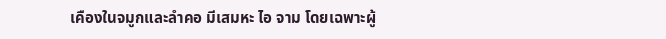เคืองในจมูกและลำคอ มีเสมหะ ไอ จาม โดยเฉพาะผู้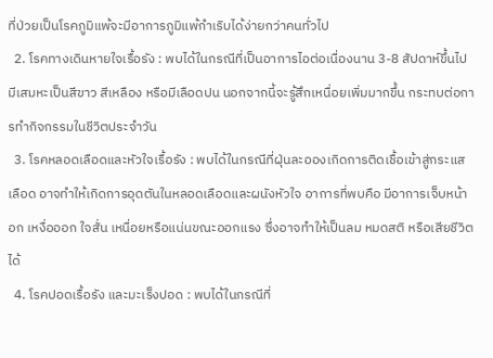ที่ป่วยเป็นโรคภูมิแพ้จะมีอาการภูมิแพ้กำเริบได้ง่ายกว่าคนทั่วไป
  2. โรคทางเดินหายใจเรื้อรัง : พบได้ในกรณีที่เป็นอาการไอต่อเนื่องนาน 3-8 สัปดาห์ขึ้นไป มีเสมหะเป็นสีขาว สีเหลือง หรือมีเลือดปน นอกจากนี้จะรู้สึกเหนื่อยเพิ่มมากขึ้น กระทบต่อการทำกิจกรรมในชีวิตประจำวัน
  3. โรคหลอดเลือดและหัวใจเรื้อรัง : พบได้ในกรณีที่ฝุ่นละอองเกิดการติดเชื้อเข้าสู่กระแสเลือด อาจทำให้เกิดการอุดตันในหลอดเลือดและผนังหัวใจ อาการที่พบคือ มีอาการเจ็บหน้าอก เหงื่อออก ใจสั่น เหนื่อยหรือแน่นขณะออกแรง ซึ่งอาจทำให้เป็นลม หมดสติ หรือเสียชีวิตได้
  4. โรคปอดเรื้อรัง และมะเร็งปอด : พบได้ในกรณีที่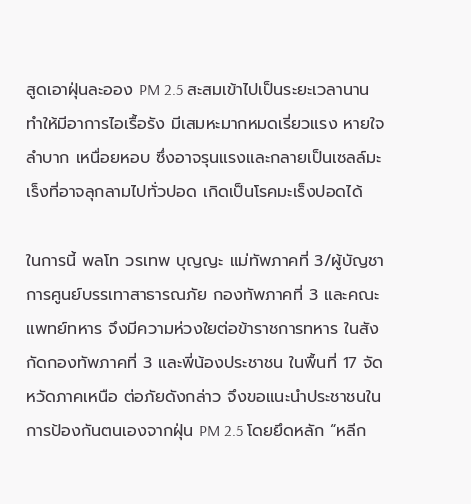สูดเอาฝุ่นละออง PM 2.5 สะสมเข้าไปเป็นระยะเวลานาน ทำให้มีอาการไอเรื้อรัง มีเสมหะมากหมดเรี่ยวแรง หายใจลำบาก เหนื่อยหอบ ซึ่งอาจรุนแรงและกลายเป็นเซลล์มะเร็งที่อาจลุกลามไปทั่วปอด เกิดเป็นโรคมะเร็งปอดได้

ในการนี้ พลโท วรเทพ บุญญะ แม่ทัพภาคที่ 3/ผู้บัญชาการศูนย์บรรเทาสาธารณภัย กองทัพภาคที่ 3 และคณะแพทย์ทหาร จึงมีความห่วงใยต่อข้าราชการทหาร ในสังกัดกองทัพภาคที่ 3 และพี่น้องประชาชน ในพื้นที่ 17 จัดหวัดภาคเหนือ ต่อภัยดังกล่าว จึงขอแนะนำประชาชนในการป้องกันตนเองจากฝุ่น PM 2.5 โดยยึดหลัก “หลีก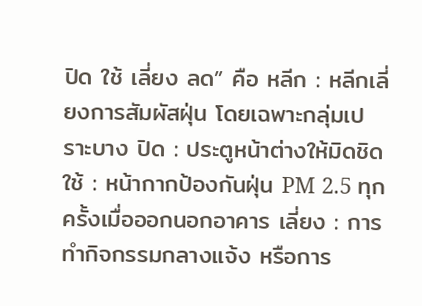ปิด ใช้ เลี่ยง ลด” คือ หลีก : หลีกเลี่ยงการสัมผัสฝุ่น โดยเฉพาะกลุ่มเปราะบาง ปิด : ประตูหน้าต่างให้มิดชิด ใช้ : หน้ากากป้องกันฝุ่น PM 2.5 ทุกครั้งเมื่อออกนอกอาคาร เลี่ยง : การทำกิจกรรมกลางแจ้ง หรือการ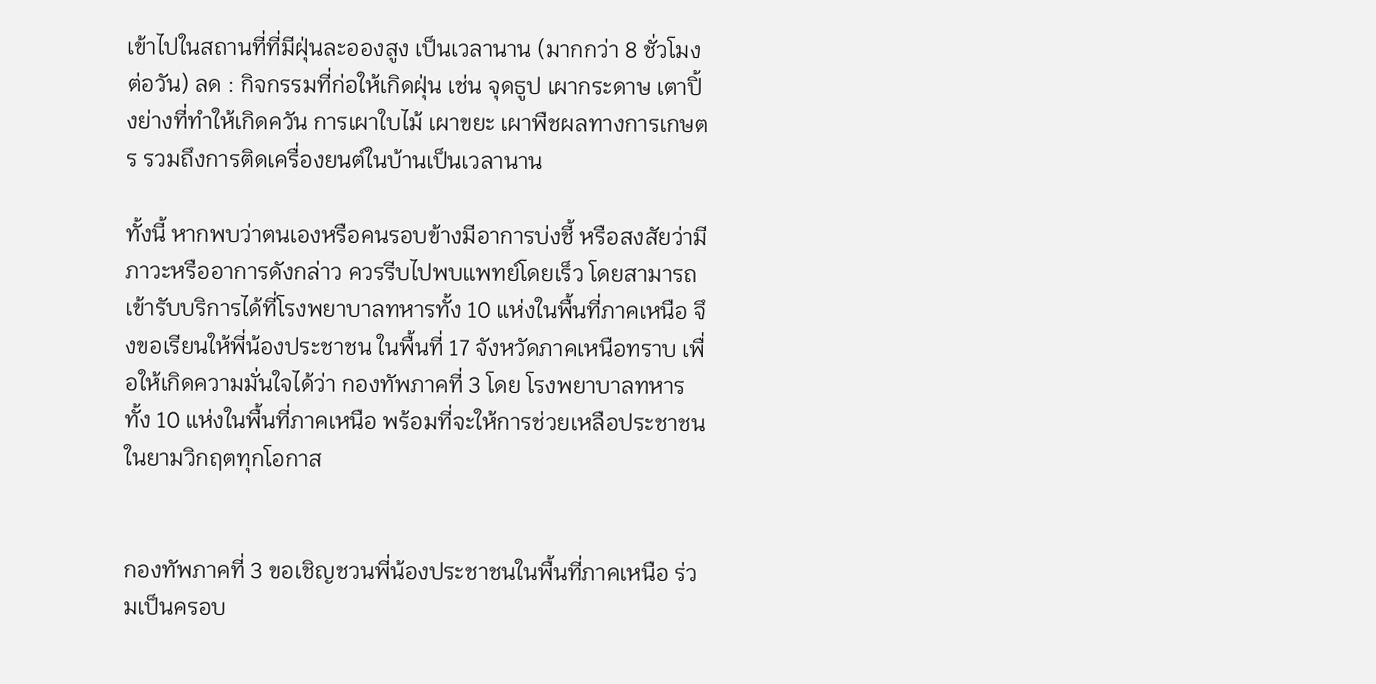เข้าไปในสถานที่ที่มีฝุ่นละอองสูง เป็นเวลานาน (มากกว่า 8 ชั่วโมงต่อวัน) ลด : กิจกรรมที่ก่อให้เกิดฝุ่น เช่น จุดธูป เผากระดาษ เตาปิ้งย่างที่ทําให้เกิดควัน การเผาใบไม้ เผาขยะ เผาพืชผลทางการเกษตร รวมถึงการติดเครื่องยนต์ในบ้านเป็นเวลานาน

ทั้งนี้ หากพบว่าตนเองหรือคนรอบข้างมีอาการบ่งชี้ หรือสงสัยว่ามีภาวะหรืออาการดังกล่าว ควรรีบไปพบแพทย์โดยเร็ว โดยสามารถเข้ารับบริการได้ที่โรงพยาบาลทหารทั้ง 10 แห่งในพื้นที่ภาคเหนือ จึงขอเรียนให้พี่น้องประชาชน ในพื้นที่ 17 จังหวัดภาคเหนือทราบ เพื่อให้เกิดความมั่นใจได้ว่า กองทัพภาคที่ 3 โดย โรงพยาบาลทหารทั้ง 10 แห่งในพื้นที่ภาคเหนือ พร้อมที่จะให้การช่วยเหลือประชาชน ในยามวิกฤตทุกโอกาส


กองทัพภาคที่ 3 ขอเชิญชวนพี่น้องประชาชนในพื้นที่ภาคเหนือ ร่วมเป็นครอบ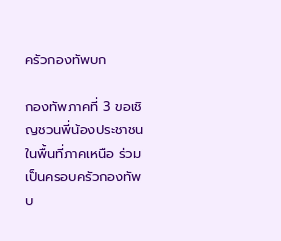ครัวกองทัพบก

กองทัพภาคที่ 3 ขอเชิญชวนพี่น้องประชาชนในพื้นที่ภาคเหนือ ร่วมเป็นครอบครัวกองทัพบ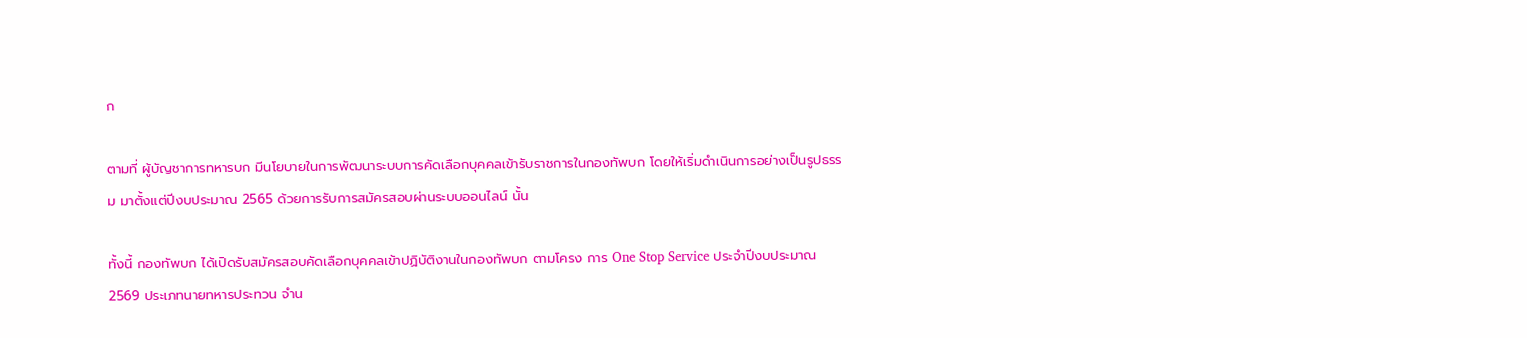ก

ตามที่ ผู้บัญชาการทหารบก มีนโยบายในการพัฒนาระบบการคัดเลือกบุคคลเข้ารับราชการในกองทัพบก โดยให้เริ่มดำเนินการอย่างเป็นรูปธรรม มาตั้งแต่ปีงบประมาณ 2565 ด้วยการรับการสมัครสอบผ่านระบบออนไลน์ นั้น

ทั้งนี้ กองทัพบก ได้เปิดรับสมัครสอบคัดเลือกบุคคลเข้าปฏิบัติงานในกองทัพบก ตามโครง การ One Stop Service ประจำปีงบประมาณ 2569 ประเภทนายทหารประทวน จำน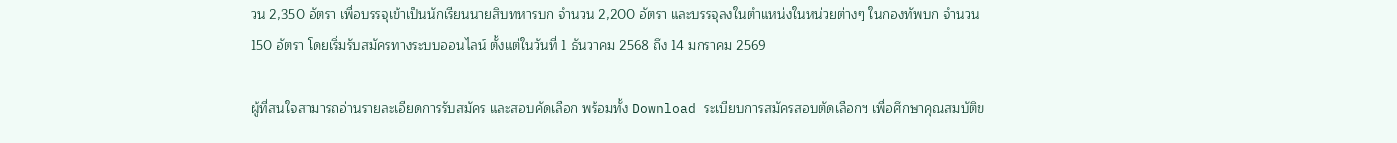วน 2,350 อัตรา เพื่อบรรจุเข้าเป็นนักเรียนนายสิบทหารบก จำนวน 2,200 อัตรา และบรรจุลงในตำแหน่งในหน่วยต่างๆ ในกองทัพบก จำนวน 150 อัตรา โดยเริ่มรับสมัครทางระบบออนไลน์ ตั้งแต่ในวันที่ 1 ธันวาคม 2568 ถึง 14 มกราคม 2569

ผู้ที่สนใจสามารถอ่านรายละเอียดการรับสมัคร และสอบคัดเลือก พร้อมทั้ง Download ระเบียบการสมัครสอบตัดเลือกฯ เพื่อศึกษาคุณสมบัติข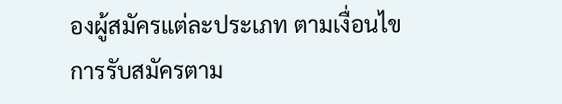องผู้สมัครแต่ละประเภท ตามเงื่อนไขการรับสมัครตาม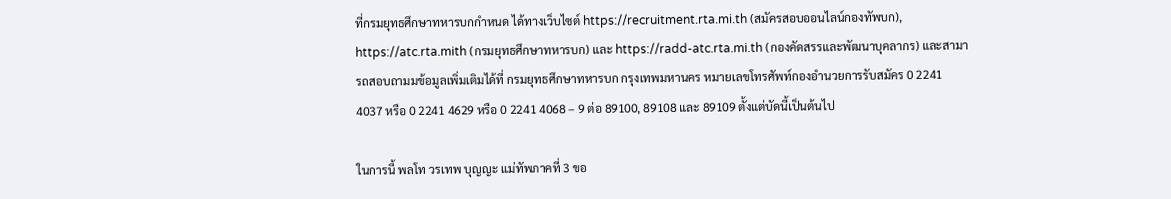ที่กรมยุทธศึกษาทหารบกกำหนด ได้ทางเว็บไซต์ https://recruitment.rta.mi.th (สมัครสอบออนไลน์กองทัพบก), https://atc.rta.mith (กรมยุทธศึกษาทหารบก) และ https://radd-atc.rta.mi.th (กองคัดสรรและพัฒนาบุคลากร) และสามารถสอบถามมข้อมูลเพิ่มเติมได้ที่ กรมยุทธศึกษาทหารบก กรุงเทพมหานคร หมายเลขโทรศัพท์กองอำนวยการรับสมัคร 0 2241 4037 หรือ 0 2241 4629 หรือ 0 2241 4068 – 9 ต่อ 89100, 89108 และ 89109 ตั้งแต่บัดนี้เป็นต้นไป

ในการนี้ พลโท วรเทพ บุญญะ แม่ทัพภาคที่ 3 ขอ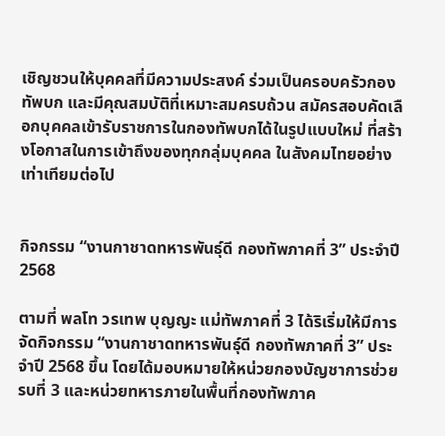เชิญชวนให้บุคคลที่มีความประสงค์ ร่วมเป็นครอบครัวกองทัพบก และมีคุณสมบัติที่เหมาะสมครบถ้วน สมัครสอบคัดเลือกบุคคลเข้ารับราชการในกองทัพบกได้ในรูปแบบใหม่ ที่สร้างโอกาสในการเข้าถึงของทุกกลุ่มบุคคล ในสังคมไทยอย่างเท่าเทียมต่อไป


กิจกรรม “งานกาชาดทหารพันธุ์ดี กองทัพภาคที่ 3” ประจำปี 2568

ตามที่ พลโท วรเทพ บุญญะ แม่ทัพภาคที่ 3 ได้ริเริ่มให้มีการจัดกิจกรรม “งานกาชาดทหารพันธุ์ดี กองทัพภาคที่ 3” ประจำปี 2568 ขึ้น โดยได้มอบหมายให้หน่วยกองบัญชาการช่วยรบที่ 3 และหน่วยทหารภายในพื้นที่กองทัพภาค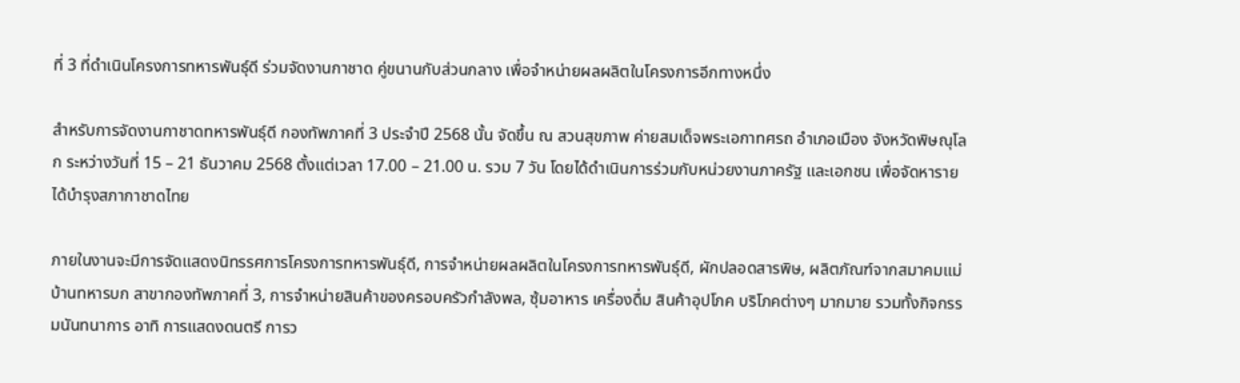ที่ 3 ที่ดำเนินโครงการทหารพันธุ์ดี ร่วมจัดงานกาชาด คู่ขนานกับส่วนกลาง เพื่อจำหน่ายผลผลิตในโครงการอีกทางหนึ่ง

สำหรับการจัดงานกาชาดทหารพันธุ์ดี กองทัพภาคที่ 3 ประจำปี 2568 นั้น จัดขึ้น ณ สวนสุขภาพ ค่ายสมเด็จพระเอกาทศรถ อำเภอเมือง จังหวัดพิษณุโลก ระหว่างวันที่ 15 – 21 ธันวาคม 2568 ตั้งแต่เวลา 17.00 – 21.00 น. รวม 7 วัน โดยได้ดำเนินการร่วมกับหน่วยงานภาครัฐ และเอกชน เพื่อจัดหารายได้บำรุงสภากาชาดไทย

ภายในงานจะมีการจัดแสดงนิทรรศการโครงการทหารพันธุ์ดี, การจำหน่ายผลผลิตในโครงการทหารพันธุ์ดี, ผักปลอดสารพิษ, ผลิตภัณฑ์จากสมาคมแม่บ้านทหารบก สาขากองทัพภาคที่ 3, การจำหน่ายสินค้าของครอบครัวกำลังพล, ซุ้มอาหาร เครื่องดื่ม สินค้าอุปโภค บริโภคต่างๆ มากมาย รวมทั้งกิจกรรมนันทนาการ อาทิ การแสดงดนตรี การว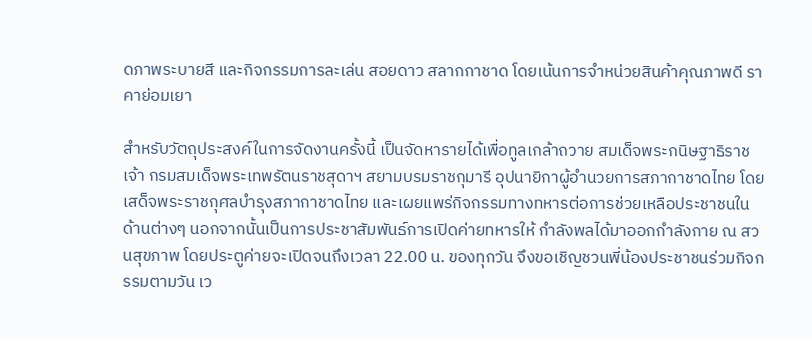ดภาพระบายสี และกิจกรรมการละเล่น สอยดาว สลากกาชาด โดยเน้นการจำหน่วยสินค้าคุณภาพดี ราคาย่อมเยา

สำหรับวัตถุประสงค์ในการจัดงานครั้งนี้ เป็นจัดหารายได้เพื่อทูลเกล้าถวาย สมเด็จพระกนิษฐาธิราชเจ้า กรมสมเด็จพระเทพรัตนราชสุดาฯ สยามบรมราชกุมารี อุปนายิกาผู้อำนวยการสภากาชาดไทย โดยเสด็จพระราชกุศลบำรุงสภากาชาดไทย และเผยแพร่กิจกรรมทางทหารต่อการช่วยเหลือประชาชนในด้านต่างๆ นอกจากนั้นเป็นการประชาสัมพันธ์การเปิดค่ายทหารให้ กำลังพลได้มาออกกำลังกาย ณ สวนสุขภาพ โดยประตูค่ายจะเปิดจนถึงเวลา 22.00 น. ของทุกวัน จึงขอเชิญชวนพี่น้องประชาชนร่วมกิจกรรมตามวัน เว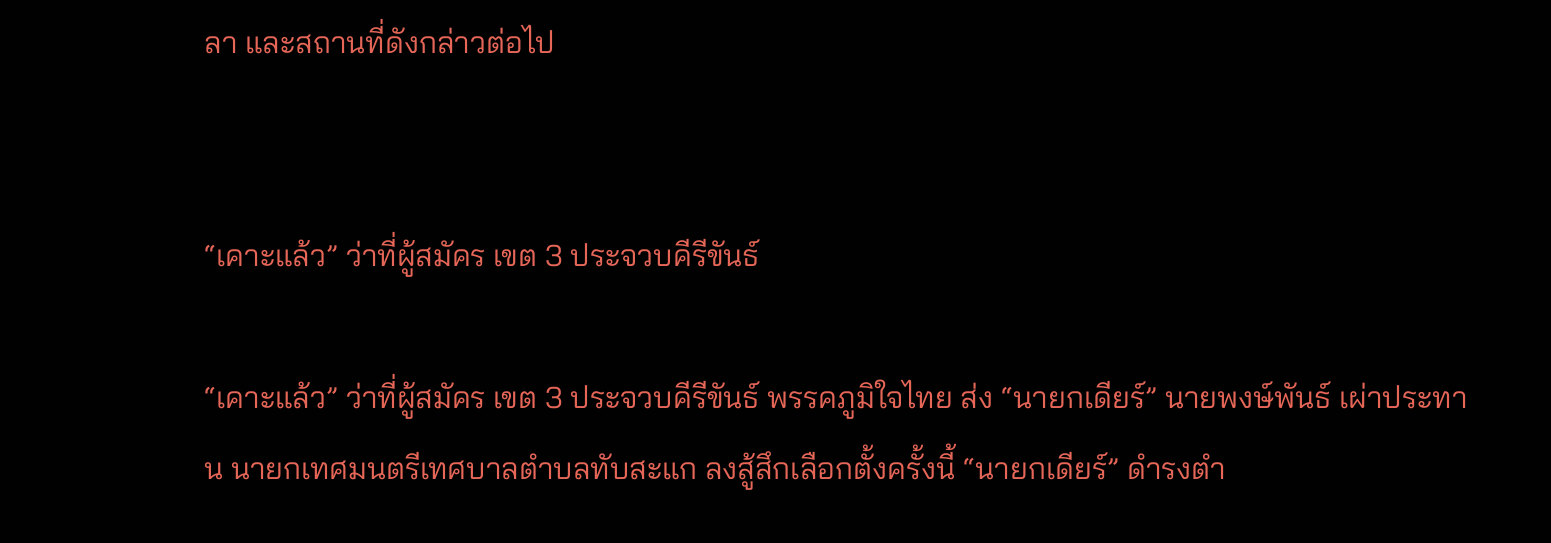ลา และสถานที่ดังกล่าวต่อไป


“เคาะแล้ว” ว่าที่ผู้สมัคร เขต 3 ประจวบคีรีขันธ์

“เคาะแล้ว” ว่าที่ผู้สมัคร เขต 3 ประจวบคีรีขันธ์ พรรคภูมิใจไทย ส่ง “นายกเดียร์” นายพงษ์พันธ์ เผ่าประทาน นายกเทศมนตรีเทศบาลตำบลทับสะแก ลงสู้สึกเลือกตั้งครั้งนี้ “นายกเดียร์” ดำรงตำ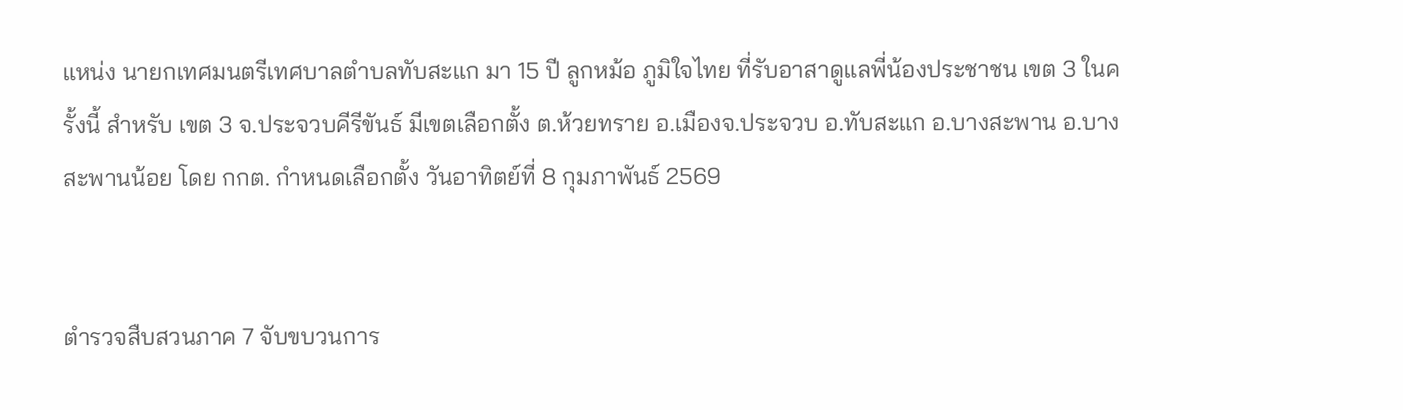แหน่ง นายกเทศมนตรีเทศบาลตำบลทับสะแก มา 15 ปี ลูกหม้อ ภูมิใจไทย ที่รับอาสาดูแลพี่น้องประชาชน เขต 3 ในครั้งนี้ สำหรับ เขต 3 จ.ประจวบคีรีขันธ์ มีเขตเลือกตั้ง ต.ห้วยทราย อ.เมืองจ.ประจวบ อ.ทับสะแก อ.บางสะพาน อ.บางสะพานน้อย โดย กกต. กำหนดเลือกตั้ง วันอาทิตย์ที่ 8 กุมภาพันธ์ 2569


ตำรวจสืบสวนภาค 7 จับขบวนการ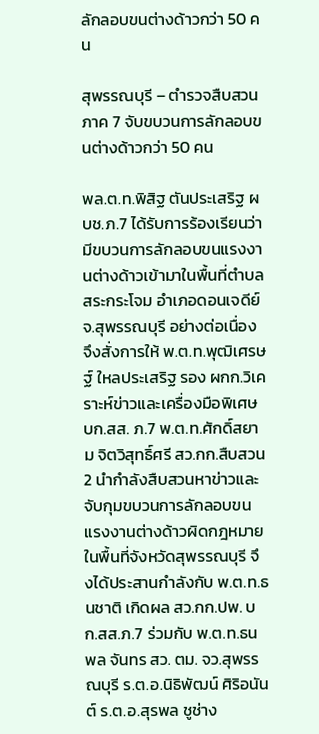ลักลอบขนต่างด้าวกว่า 50 คน

สุพรรณบุรี – ตำรวจสืบสวนภาค 7 จับขบวนการลักลอบขนต่างด้าวกว่า 50 คน

พล.ต.ท.พิสิฐ ตันประเสริฐ ผบช.ภ.7 ได้รับการร้องเรียนว่ามีขบวนการลักลอบขนแรงงานต่างด้าวเข้ามาในพื้นที่ตำบลสระกระโจม อำเภอดอนเจดีย์ จ.สุพรรณบุรี อย่างต่อเนื่อง จึงสั่งการให้ พ.ต.ท.พุฒิเศรษฐ์ ใหลประเสริฐ รอง ผกก.วิเคราะห์ข่าวและเครื่องมือพิเศษ บก.สส. ภ.7 พ.ต.ท.ศักดิ์สยาม จิตวิสุทธิ์ศรี สว.กก.สืบสวน 2 นำกำลังสืบสวนหาข่าวและจับกุมขบวนการลักลอบขนแรงงานต่างด้าวผิดกฎหมาย ในพื้นที่จังหวัดสุพรรณบุรี จึงได้ประสานกำลังกับ พ.ต.ท.ธนชาติ เกิดผล สว.กก.ปพ. บก.สส.ภ.7 ร่วมกับ พ.ต.ท.ธนพล จันทร สว. ตม. จว.สุพรรณบุรี ร.ต.อ.นิธิพัฒน์ ศิริอนันต์ ร.ต.อ.สุรพล ชูช่าง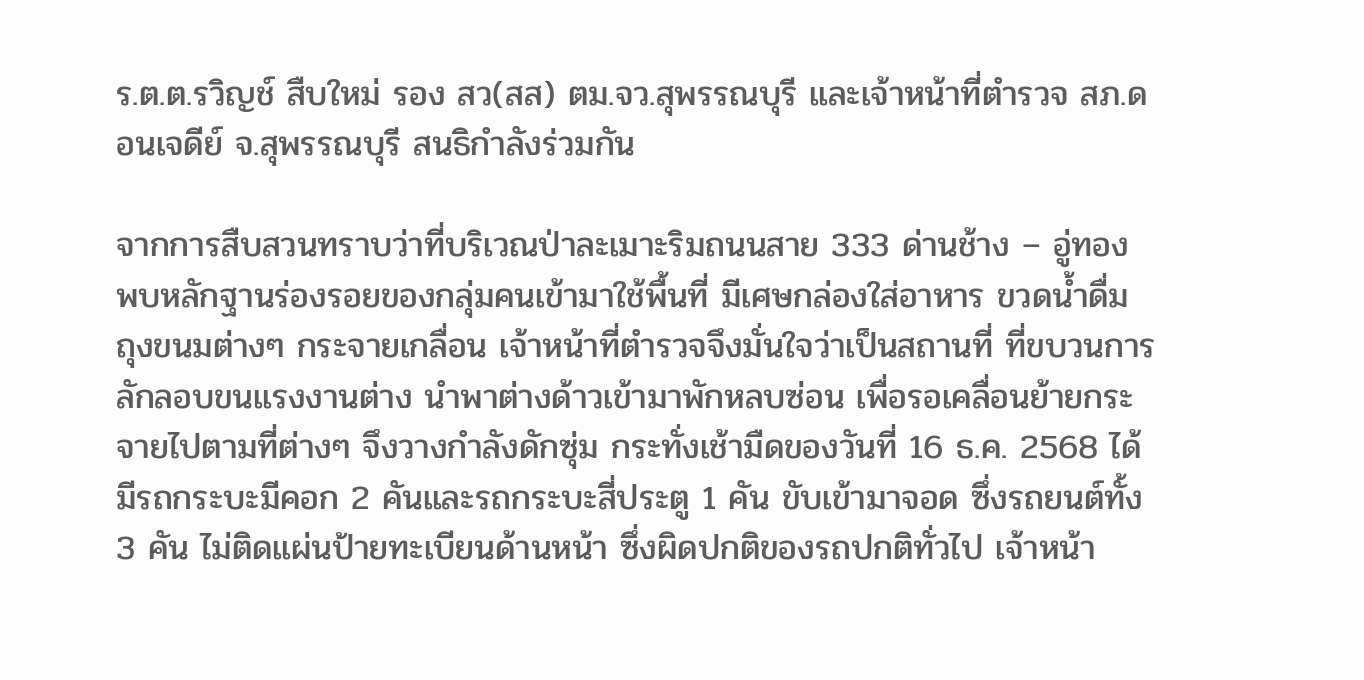ร.ต.ต.รวิญช์ สืบใหม่ รอง สว(สส) ตม.จว.สุพรรณบุรี และเจ้าหน้าที่ตำรวจ สภ.ดอนเจดีย์ จ.สุพรรณบุรี สนธิกำลังร่วมกัน

จากการสืบสวนทราบว่าที่บริเวณป่าละเมาะริมถนนสาย 333 ด่านช้าง – อู่ทอง พบหลักฐานร่องรอยของกลุ่มคนเข้ามาใช้พื้นที่ มีเศษกล่องใส่อาหาร ขวดน้ำดื่ม ถุงขนมต่างๆ กระจายเกลื่อน เจ้าหน้าที่ตำรวจจึงมั่นใจว่าเป็นสถานที่ ที่ขบวนการลักลอบขนแรงงานต่าง นำพาต่างด้าวเข้ามาพักหลบซ่อน เพื่อรอเคลื่อนย้ายกระจายไปตามที่ต่างๆ จึงวางกำลังดักซุ่ม กระทั่งเช้ามืดของวันที่ 16 ธ.ค. 2568 ได้มีรถกระบะมีคอก 2 คันและรถกระบะสี่ประตู 1 คัน ขับเข้ามาจอด ซึ่งรถยนต์ทั้ง 3 คัน ไม่ติดแผ่นป้ายทะเบียนด้านหน้า ซึ่งผิดปกติของรถปกติทั่วไป เจ้าหน้า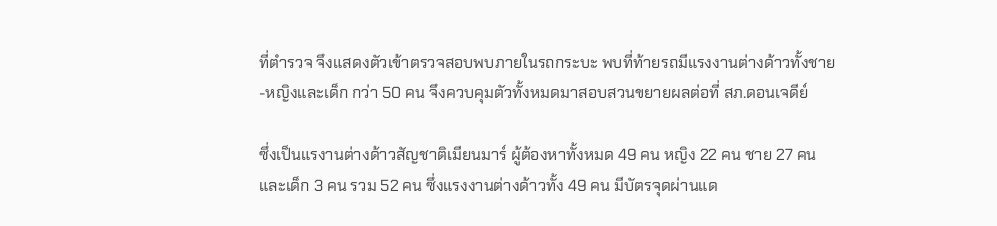ที่ตำรวจ จึงแสดงตัวเข้าตรวจสอบพบภายในรถกระบะ พบที่ท้ายรถมีแรงงานต่างด้าวทั้งชาย-หญิงและเด็ก กว่า 50 คน จึงควบคุมตัวทั้งหมดมาสอบสวนขยายผลต่อที่ สภ.ดอนเจดีย์

ซึ่งเป็นแรงานต่างด้าวสัญชาติเมียนมาร์ ผู้ต้องหาทั้งหมด 49 คน หญิง 22 คน ชาย 27 คน และเด็ก 3 คน รวม 52 คน ซึ่งแรงงานต่างด้าวทั้ง 49 คน มีบัตรจุดผ่านแด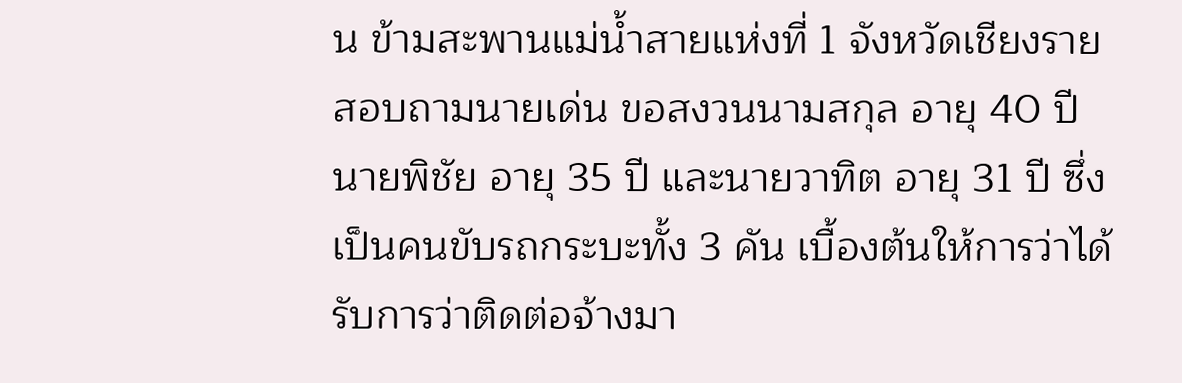น ข้ามสะพานแม่น้ำสายแห่งที่ 1 จังหวัดเชียงราย สอบถามนายเด่น ขอสงวนนามสกุล อายุ 40 ปี นายพิชัย อายุ 35 ปี และนายวาทิต อายุ 31 ปี ซึ่งเป็นคนขับรถกระบะทั้ง 3 คัน เบื้องต้นให้การว่าได้รับการว่าติดต่อจ้างมา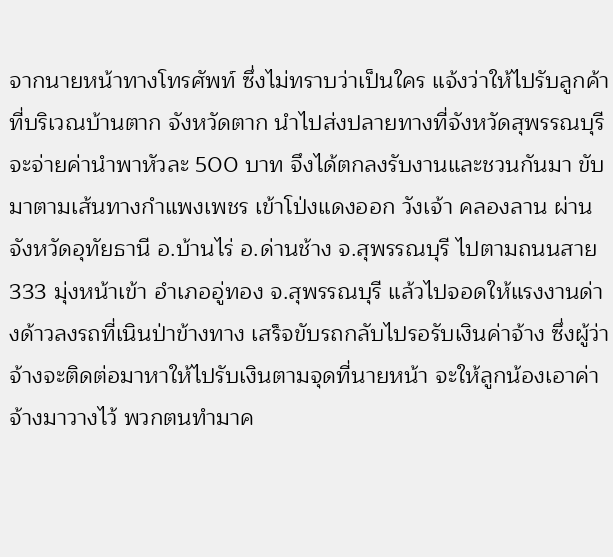จากนายหน้าทางโทรศัพท์ ซึ่งไม่ทราบว่าเป็นใคร แจ้งว่าให้ไปรับลูกค้าที่บริเวณบ้านตาก จังหวัดตาก นำไปส่งปลายทางที่จังหวัดสุพรรณบุรี จะจ่ายค่านำพาหัวละ 500 บาท จึงได้ตกลงรับงานและชวนกันมา ขับมาตามเส้นทางกำแพงเพชร เข้าโป่งแดงออก วังเจ้า คลองลาน ผ่านจังหวัดอุทัยธานี อ.บ้านไร่ อ.ด่านช้าง จ.สุพรรณบุรี ไปตามถนนสาย 333 มุ่งหน้าเข้า อำเภออู่ทอง จ.สุพรรณบุรี แล้วไปจอดให้แรงงานด่างด้าวลงรถที่เนินป่าข้างทาง เสร็จขับรถกลับไปรอรับเงินค่าจ้าง ซึ่งผู้ว่าจ้างจะติดต่อมาหาให้ไปรับเงินตามจุดที่นายหน้า จะให้ลูกน้องเอาค่าจ้างมาวางไว้ พวกตนทำมาค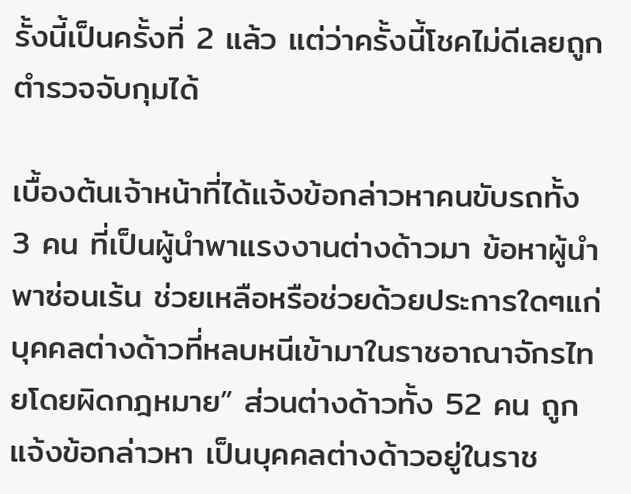รั้งนี้เป็นครั้งที่ 2 แล้ว แต่ว่าครั้งนี้โชคไม่ดีเลยถูกตำรวจจับกุมได้

เบื้องต้นเจ้าหน้าที่ได้แจ้งข้อกล่าวหาคนขับรถทั้ง 3 คน ที่เป็นผู้นำพาแรงงานต่างด้าวมา ข้อหาผู้นำพาซ่อนเร้น ช่วยเหลือหรือช่วยด้วยประการใดๆแก่บุคคลต่างด้าวที่หลบหนีเข้ามาในราชอาณาจักรไทยโดยผิดกฎหมาย” ส่วนต่างด้าวทั้ง 52 คน ถูกแจ้งข้อกล่าวหา เป็นบุคคลต่างด้าวอยู่ในราช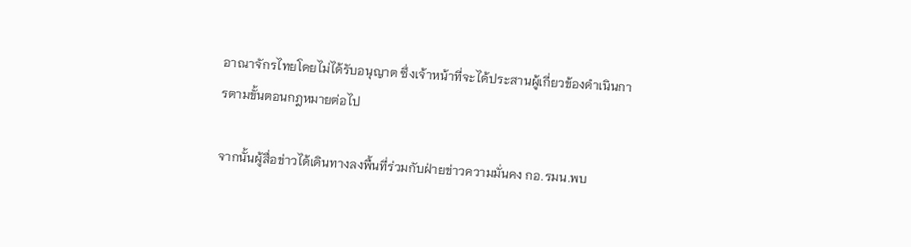อาณาจักรไทยโดยไม่ได้รับอนุญาต ซึ่งเจ้าหน้าที่จะได้ประสานผู้เกี่ยวข้องดำเนินการตามขั้นตอนกฎหมายต่อไป

จากนั้นผู้สื่อข่าวได้เดินทางลงพื้นที่ร่วมกับฝ่ายข่าวความมั่นคง กอ.รมน.พบ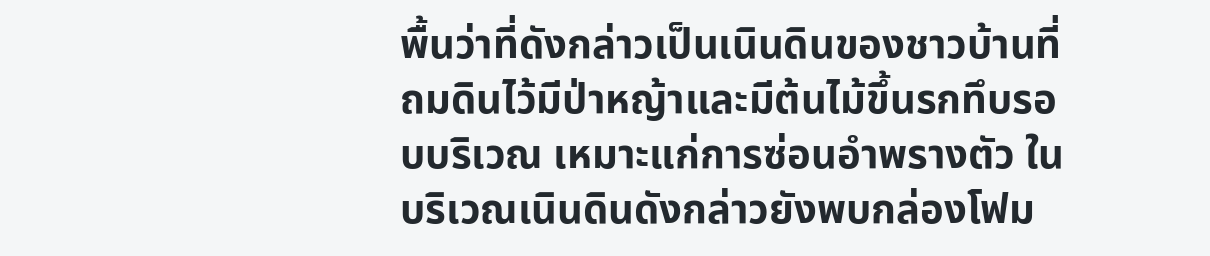พื้นว่าที่ดังกล่าวเป็นเนินดินของชาวบ้านที่ถมดินไว้มีป่าหญ้าและมีต้นไม้ขึ้นรกทึบรอบบริเวณ เหมาะแก่การซ่อนอำพรางตัว ในบริเวณเนินดินดังกล่าวยังพบกล่องโฟม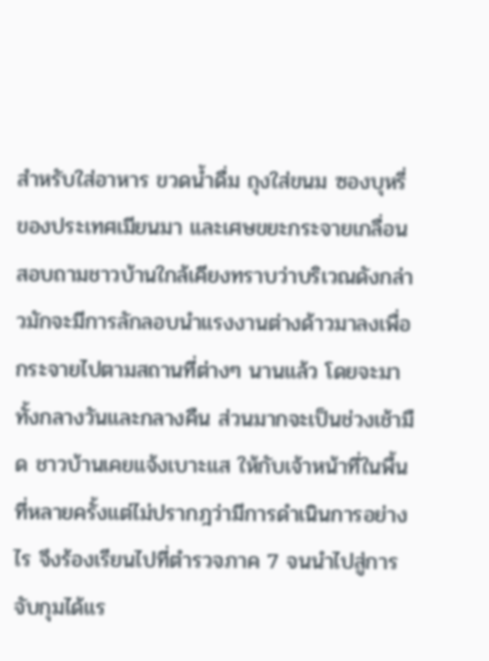สำหรับใส่อาหาร ขวดน้ำดื่ม ถุงใส่ขนม ซองบุหรี่ ของประเทศเมียนมา และเศษขยะกระจายเกลื่อน สอบถามชาวบ้านใกล้เคียงทราบว่าบริเวณดังกล่าวมักจะมีการลักลอบนำแรงงานต่างด้าวมาลงเพื่อกระจายไปตามสถานที่ต่างๆ นานแล้ว โดยจะมาทั้งกลางวันและกลางคืน ส่วนมากจะเป็นช่วงเช้ามืด ชาวบ้านเคยแจ้งเบาะแส ให้กับเจ้าหน้าที่ในพื้นที่หลายครั้งแต่ไม่ปรากฎว่ามีการดำเนินการอย่างไร จึงร้องเรียนไปที่ตำรวจภาค 7 จนนำไปสู่การจับกุมได้แร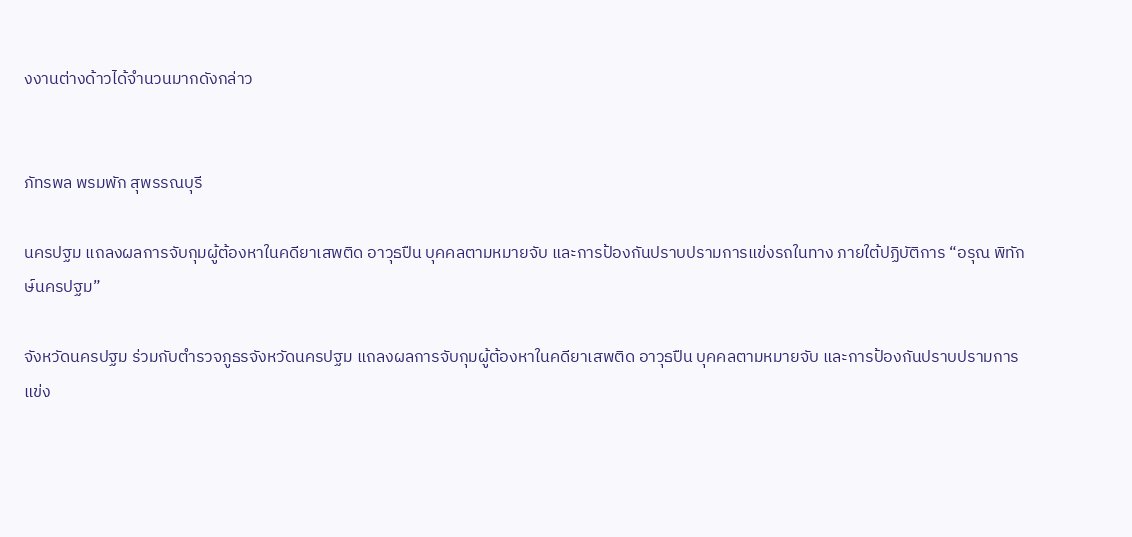งงานต่างด้าวได้จำนวนมากดังกล่าว


ภัทรพล พรมพัก สุพรรณบุรี

นครปฐม แถลงผลการจับกุมผู้ต้องหาในคดียาเสพติด อาวุธปืน บุคคลตามหมายจับ และการป้องกันปราบปรามการแข่งรถในทาง ภายใต้ปฏิบัติการ “อรุณ พิทักษ์นครปฐม”

จังหวัดนครปฐม ร่วมกับตำรวจภูธรจังหวัดนครปฐม แถลงผลการจับกุมผู้ต้องหาในคดียาเสพติด อาวุธปืน บุคคลตามหมายจับ และการป้องกันปราบปรามการแข่ง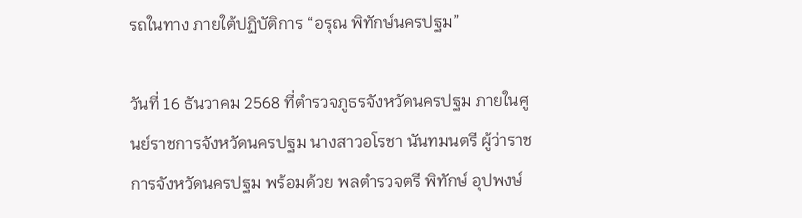รถในทาง ภายใต้ปฏิบัติการ “อรุณ พิทักษ์นครปฐม”

วันที่ 16 ธันวาคม 2568 ที่ตำรวจภูธรจังหวัดนครปฐม ภายในศูนย์ราชการจังหวัดนครปฐม นางสาวอโรชา นันทมนตรี ผู้ว่าราชการจังหวัดนครปฐม พร้อมด้วย พลตำรวจตรี พิทักษ์ อุปพงษ์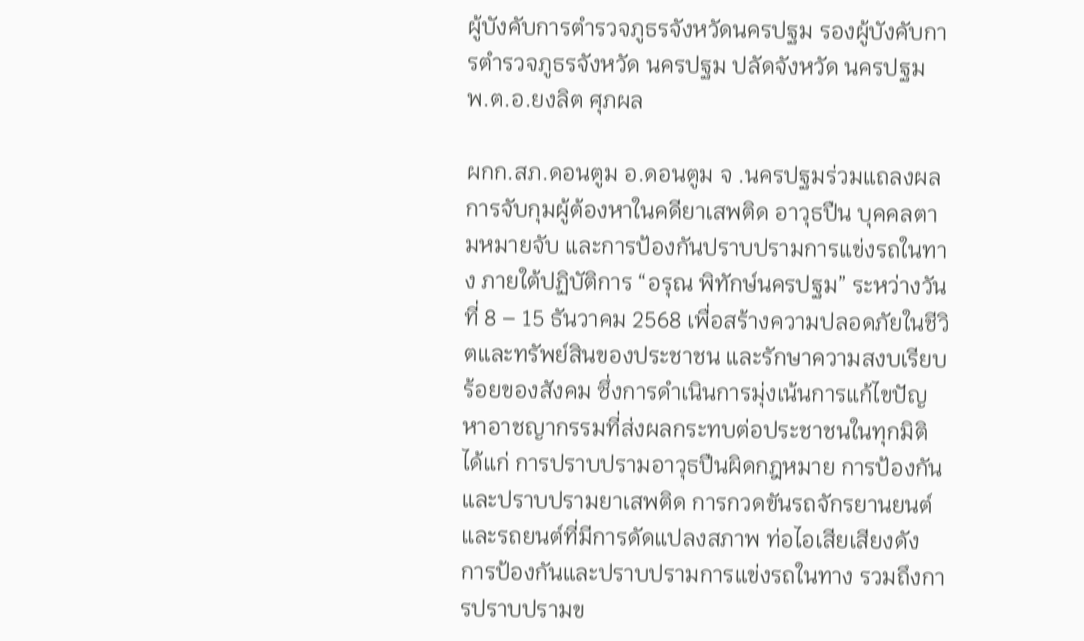ผู้บังคับการตำรวจภูธรจังหวัดนครปฐม รองผู้บังคับการตำรวจภูธรจังหวัด นครปฐม ปลัดจังหวัด นครปฐม พ.ต.อ.ยงลิต ศุภผล

ผกก.สภ.ดอนตูม อ.ดอนตูม จ .นครปฐมร่วมแถลงผลการจับกุมผู้ต้องหาในคดียาเสพติด อาวุธปืน บุคคลตามหมายจับ และการป้องกันปราบปรามการแข่งรถในทาง ภายใต้ปฏิบัติการ “อรุณ พิทักษ์นครปฐม” ระหว่างวันที่ 8 – 15 ธันวาคม 2568 เพื่อสร้างความปลอดภัยในชีวิตและทรัพย์สินของประชาชน และรักษาความสงบเรียบร้อยของสังคม ซึ่งการดำเนินการมุ่งเน้นการแก้ไขปัญหาอาชญากรรมที่ส่งผลกระทบต่อประชาชนในทุกมิติ ได้แก่ การปราบปรามอาวุธปืนผิดกฎหมาย การป้องกันและปราบปรามยาเสพติด การกวดขันรถจักรยานยนต์และรถยนต์ที่มีการดัดแปลงสภาพ ท่อไอเสียเสียงดัง การป้องกันและปราบปรามการแข่งรถในทาง รวมถึงการปราบปรามข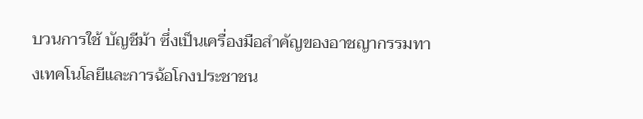บวนการใช้ บัญชีม้า ซึ่งเป็นเครื่องมือสำคัญของอาชญากรรมทางเทคโนโลยีและการฉ้อโกงประชาชน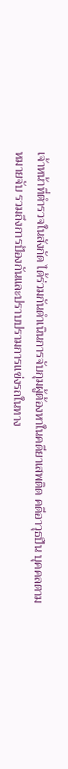เจ้าหน้าที่ตำรวจในสังกัด ได้ร่วมกันดำเนินการจับกุมผู้ต้องหาในคดียาเสพติด คดีอาวุธปืน บุคคลตามหมายจับ รวมถึงการป้องกันและปราบปรามการแข่งรถในทาง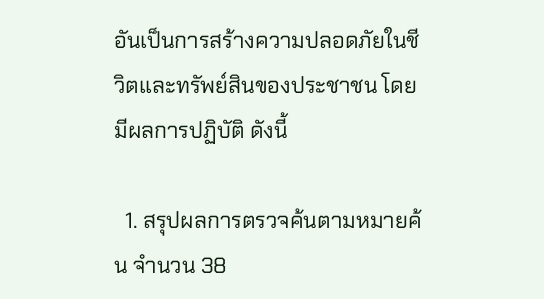อันเป็นการสร้างความปลอดภัยในชีวิตและทรัพย์สินของประชาชน โดยมีผลการปฏิบัติ ดังนี้

  1. สรุปผลการตรวจค้นตามหมายค้น จำนวน 38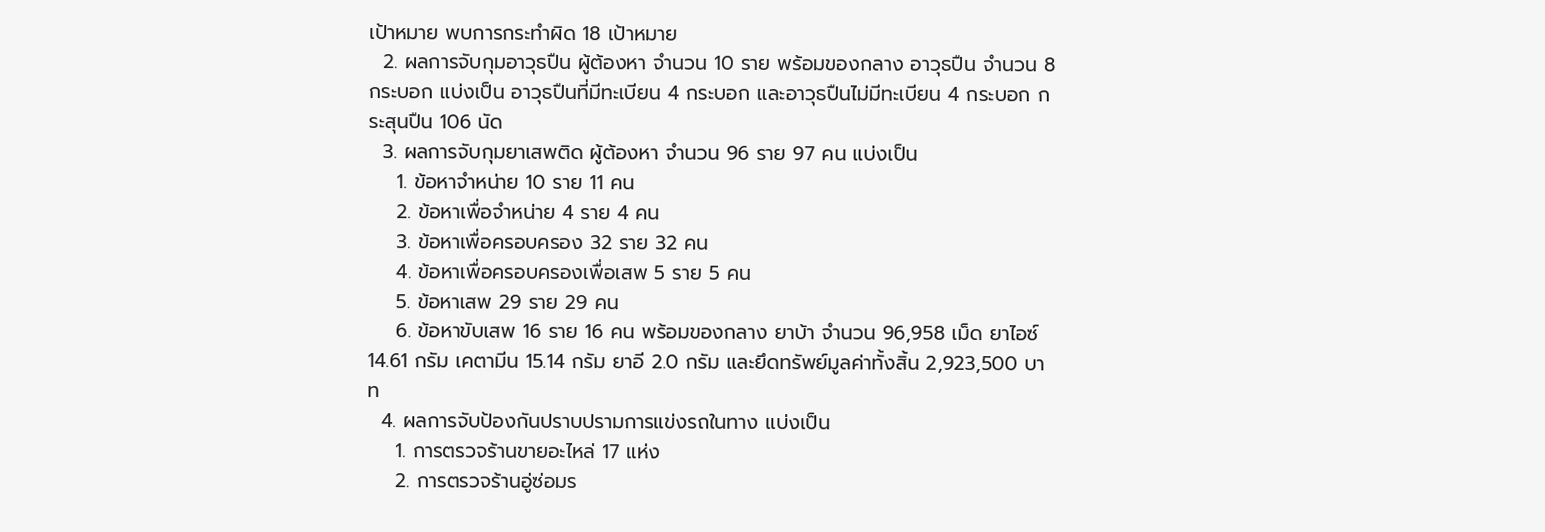เป้าหมาย พบการกระทำผิด 18 เป้าหมาย
  2. ผลการจับกุมอาวุธปืน ผู้ต้องหา จำนวน 10 ราย พร้อมของกลาง อาวุธปืน จำนวน 8 กระบอก แบ่งเป็น อาวุธปืนที่มีทะเบียน 4 กระบอก และอาวุธปืนไม่มีทะเบียน 4 กระบอก กระสุนปืน 106 นัด
  3. ผลการจับกุมยาเสพติด ผู้ต้องหา จำนวน 96 ราย 97 คน แบ่งเป็น
    1. ข้อหาจำหน่าย 10 ราย 11 คน
    2. ข้อหาเพื่อจำหน่าย 4 ราย 4 คน
    3. ข้อหาเพื่อครอบครอง 32 ราย 32 คน
    4. ข้อหาเพื่อครอบครองเพื่อเสพ 5 ราย 5 คน
    5. ข้อหาเสพ 29 ราย 29 คน
    6. ข้อหาขับเสพ 16 ราย 16 คน พร้อมของกลาง ยาบ้า จำนวน 96,958 เม็ด ยาไอซ์ 14.61 กรัม เคตามีน 15.14 กรัม ยาอี 2.0 กรัม และยึดทรัพย์มูลค่าทั้งสิ้น 2,923,500 บาท
  4. ผลการจับป้องกันปราบปรามการแข่งรถในทาง แบ่งเป็น
    1. การตรวจร้านขายอะไหล่ 17 แห่ง
    2. การตรวจร้านอู่ซ่อมร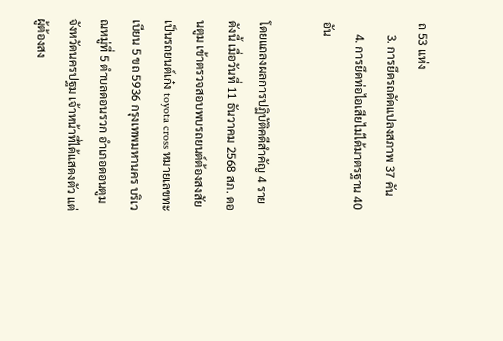ถ 53 แห่ง
    3. การยึดรถดัดแปลงสภาพ 37 คัน
    4. การยึดท่อไอเสียไม่ได้มาตรฐาน 40 อัน

โดยแถลงผลการปฏิบัติคดีสำคัญ 4 ราย ดังนี้ เมื่อวันที่ 11 ธันวาคม 2568 สภ. ดอนตูม เข้าตรวจสอบพบรถยนต์ต้องสงสัย เป็นรถยนต์เก๋ง toyota cross หมายเลขทะเบียน 5 ขถ 5936 กรุงเทพมหานคร บริเวณหมู่ที่ 5 ตำบลดอนรวก อำเภอดอนตูม จังหวัดนครปฐม เจ้าหน้าที่ได้แสดงตัว แต่ผู้ต้องสง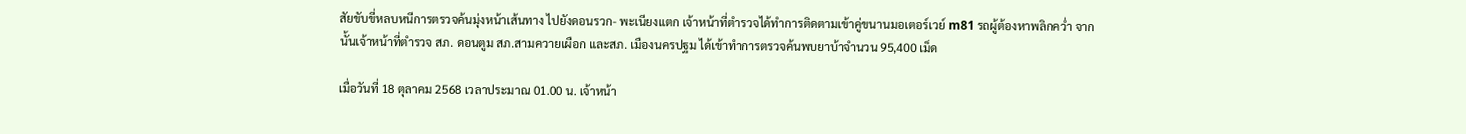สัยขับขี่หลบหนีการตรวจค้นมุ่งหน้าเส้นทาง ไปยังดอนรวก- พะเนียงแตก เจ้าหน้าที่ตำรวจได้ทำการติดตามเข้าคู่ขนานมอเตอร์เวย์ m81 รถผู้ต้องหาพลิกคว่ำ จากนั้นเจ้าหน้าที่ตำรวจ สภ. ดอนตูม สภ.สามควายเผือก และสภ. เมืองนครปฐม ได้เข้าทำการตรวจค้นพบยาบ้าจำนวน 95,400 เม็ด

เมื่อวันที่ 18 ตุลาคม 2568 เวลาประมาณ 01.00 น. เจ้าหน้า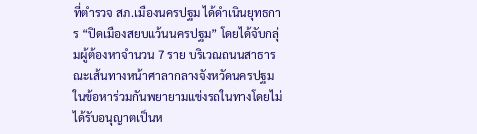ที่ตำรวจ สภ.เมืองนครปฐม ได้ดำเนินยุทธการ “ปิดเมืองสยบแว้นนครปฐม” โดยได้จับกลุ่มผู้ต้องหาจำนวน 7 ราย บริเวณถนนสาธารณะเส้นทางหน้าศาลากลางจังหวัดนครปฐม ในข้อหาร่วมกันพยายามแข่งรถในทางโดยไม่ได้รับอนุญาตเป็นห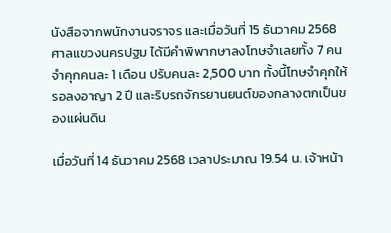นังสือจากพนักงานจราจร และเมื่อวันที่ 15 ธันวาคม 2568 ศาลแขวงนครปฐม ได้มีคำพิพากษาลงโทษจำเลยทั้ง 7 คน จำคุกคนละ 1 เดือน ปรับคนละ 2,500 บาท ทั้งนี้โทษจำคุกให้รอลงอาญา 2 ปี และริบรถจักรยานยนต์ของกลางตกเป็นของแผ่นดิน

เมื่อวันที่ 14 ธันวาคม 2568 เวลาประมาณ 19.54 น. เจ้าหน้า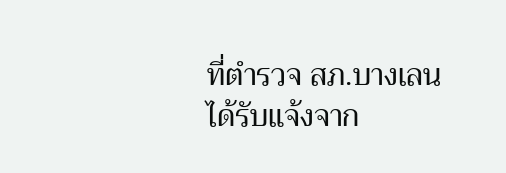ที่ตำรวจ สภ.บางเลน ได้รับแจ้งจาก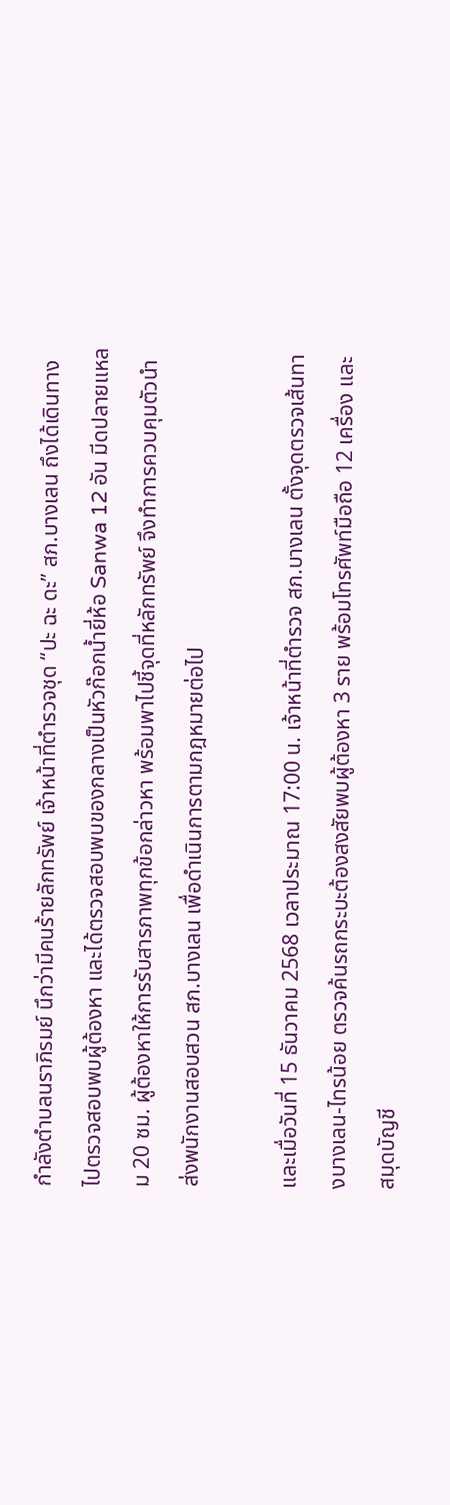กำลังตำบลนราภิรมย์ นึกว่ามีคนร้ายลักทรัพย์ เจ้าหน้าที่ตำรวจชุด “ปะ ฉะ ดะ” สภ.บางเลน ถึงได้เดินทางไปตรวจสอบพบผู้ต้องหา และได้ตรวจสอบพบของกลางเป็นหัวก๊อกน้ำยี่ห้อ Sanwa 12 อัน มีดปลายแหลม 20 ซม. ผู้ต้องหาให้การรับสารภาพทุกข้อกล่าวหา พร้อมพาไปชี้จุดที่หลักทรัพย์ จึงทำการควบคุมตัวนำส่งพนักงานสอบสวน สภ.บางเลน เพื่อดำเนินการตามกฎหมายต่อไป

และเมื่อวันที่ 15 ธันวาคม 2568 เวลาประมาณ 17:00 น. เจ้าหน้าที่ตำรวจ สภ.บางเลน ตั้งจุดตรวจเส้นทางบางเลน-ไทรน้อย ตรวจค้นรถกระบะต้องสงสัยพบผู้ต้องหา 3 ราย พร้อมโทรศัพท์มือถือ 12 เครื่อง และสมุดบัญชี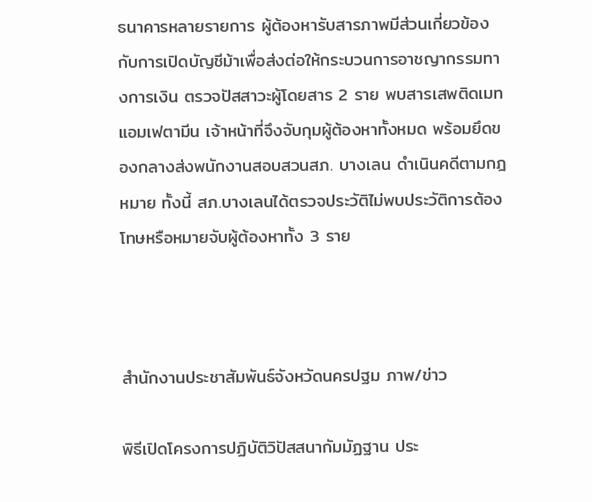ธนาคารหลายรายการ ผู้ต้องหารับสารภาพมีส่วนเกี่ยวข้องกับการเปิดบัญชีม้าเพื่อส่งต่อให้กระบวนการอาชญากรรมทางการเงิน ตรวจปัสสาวะผู้โดยสาร 2 ราย พบสารเสพติดเมทแอมเฟตามีน เจ้าหน้าที่จึงจับกุมผู้ต้องหาทั้งหมด พร้อมยึดของกลางส่งพนักงานสอบสวนสภ. บางเลน ดำเนินคดีตามกฎหมาย ทั้งนี้ สภ.บางเลนได้ตรวจประวัติไม่พบประวัติการต้องโทษหรือหมายจับผู้ต้องหาทั้ง 3 ราย



สำนักงานประชาสัมพันธ์จังหวัดนครปฐม ภาพ/ข่าว

พิธีเปิดโครงการปฏิบัติวิปัสสนากัมมัฏฐาน ประ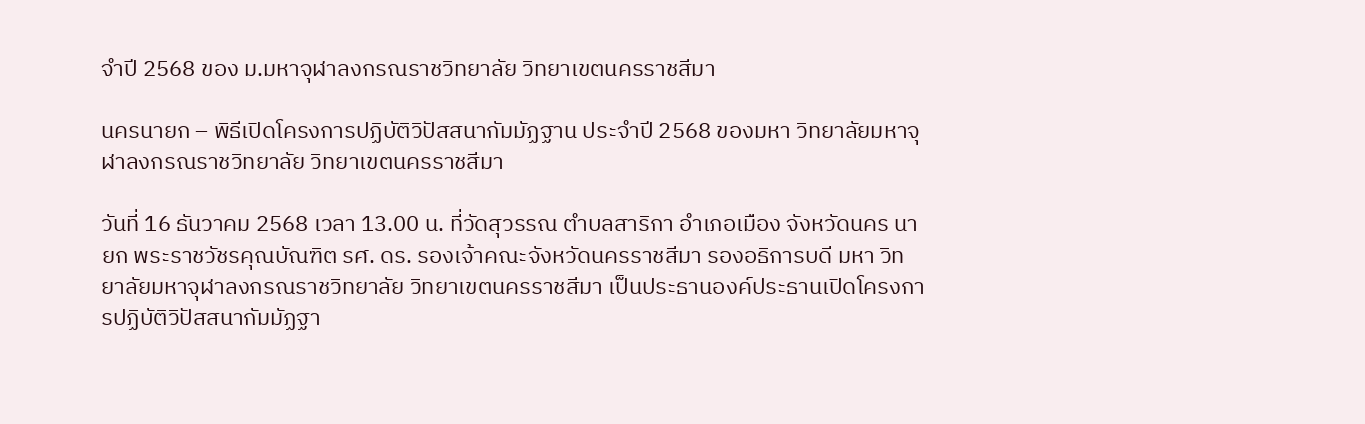จำปี 2568 ของ ม.มหาจุฬาลงกรณราชวิทยาลัย วิทยาเขตนครราชสีมา

นครนายก – พิธีเปิดโครงการปฏิบัติวิปัสสนากัมมัฏฐาน ประจำปี 2568 ของมหา วิทยาลัยมหาจุฬาลงกรณราชวิทยาลัย วิทยาเขตนครราชสีมา

วันที่ 16 ธันวาคม 2568 เวลา 13.00 น. ที่วัดสุวรรณ ตำบลสาริกา อำเภอเมือง จังหวัดนคร นายก พระราชวัชรคุณบัณฑิต รศ. ดร. รองเจ้าคณะจังหวัดนครราชสีมา รองอธิการบดี มหา วิทยาลัยมหาจุฬาลงกรณราชวิทยาลัย วิทยาเขตนครราชสีมา เป็นประธานองค์ประธานเปิดโครงการปฏิบัติวิปัสสนากัมมัฏฐา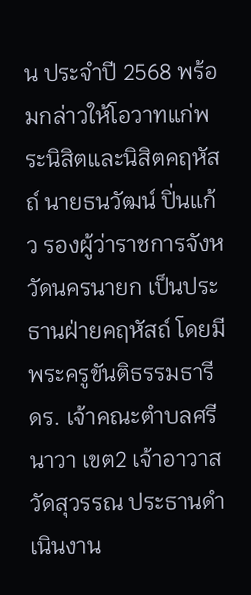น ประจำปี 2568 พร้อมกล่าวให้โอวาทแก่พระนิสิตและนิสิตคฤหัสถ์ นายธนวัฒน์ ปิ่นแก้ว รองผู้ว่าราชการจังหวัดนครนายก เป็นประธานฝ่ายคฤหัสถ์ โดยมี พระครูขันติธรรมธารี ดร. เจ้าคณะตำบลศรีนาวา เขต2 เจ้าอาวาสวัดสุวรรณ ประธานดำเนินงาน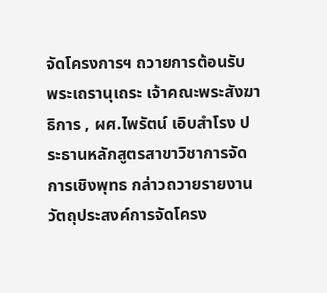จัดโครงการฯ ถวายการต้อนรับ พระเถรานุเถระ เจ้าคณะพระสังฆาธิการ , ผศ.ไพรัตน์ เอิบสำโรง ประธานหลักสูตรสาขาวิชาการจัดการเชิงพุทธ กล่าวถวายรายงานวัตถุประสงค์การจัดโครง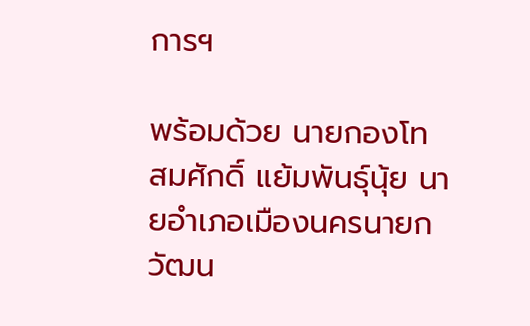การฯ

พร้อมด้วย นายกองโท สมศักดิ์ แย้มพันธุ์นุ้ย นายอำเภอเมืองนครนายก วัฒน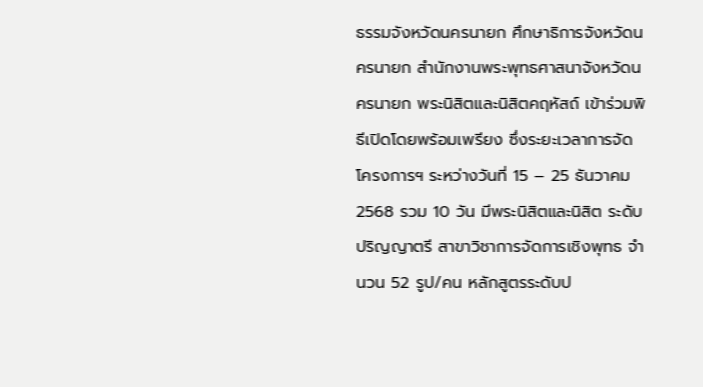ธรรมจังหวัดนครนายก ศึกษาธิการจังหวัดนครนายก สำนักงานพระพุทธศาสนาจังหวัดนครนายก พระนิสิตและนิสิตคฤหัสถ์ เข้าร่วมพิธีเปิดโดยพร้อมเพรียง ซึ่งระยะเวลาการจัดโครงการฯ ระหว่างวันที่ 15 – 25 ธันวาคม 2568 รวม 10 วัน มีพระนิสิตและนิสิต ระดับปริญญาตรี สาขาวิชาการจัดการเชิงพุทธ จำนวน 52 รูป/คน หลักสูตรระดับป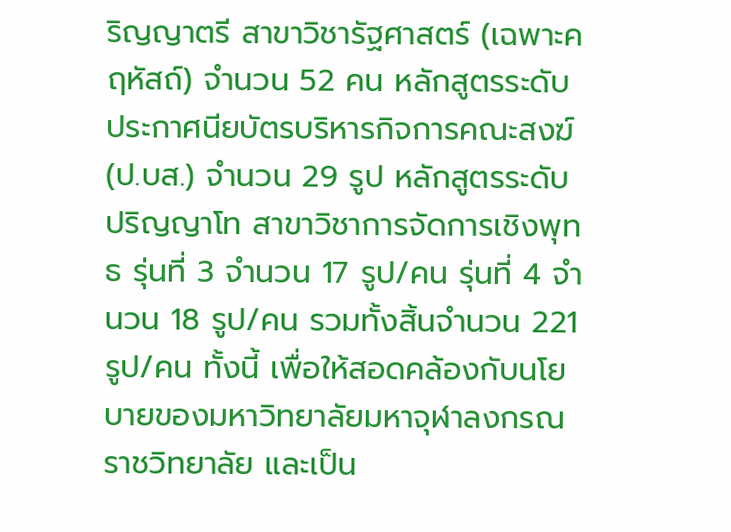ริญญาตรี สาขาวิชารัฐศาสตร์ (เฉพาะคฤหัสถ์) จำนวน 52 คน หลักสูตรระดับประกาศนียบัตรบริหารกิจการคณะสงฆ์ (ป.บส.) จำนวน 29 รูป หลักสูตรระดับปริญญาโท สาขาวิชาการจัดการเชิงพุทธ รุ่นที่ 3 จำนวน 17 รูป/คน รุ่นที่ 4 จำนวน 18 รูป/คน รวมทั้งสิ้นจำนวน 221 รูป/คน ทั้งนี้ เพื่อให้สอดคล้องกับนโยบายของมหาวิทยาลัยมหาจุฬาลงกรณราชวิทยาลัย และเป็น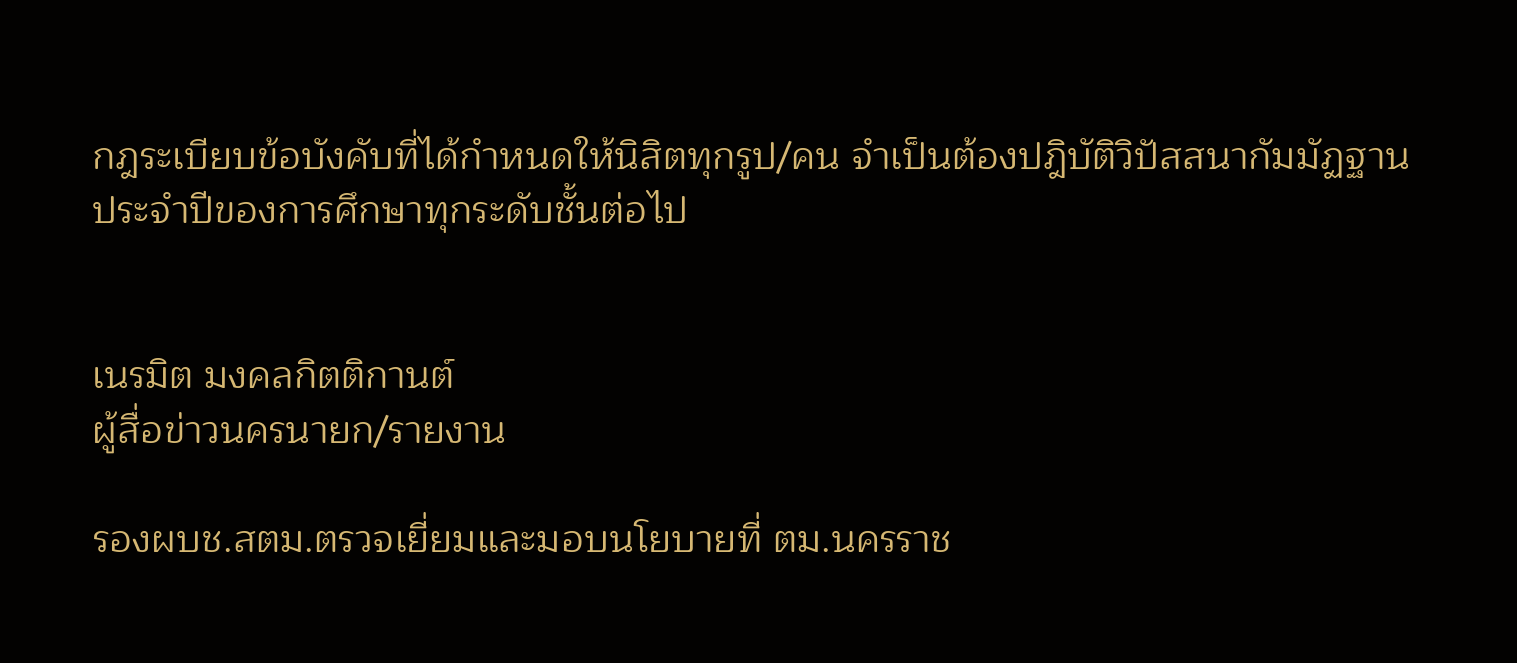กฎระเบียบข้อบังคับที่ได้กำหนดให้นิสิตทุกรูป/คน จำเป็นต้องปฎิบัติวิปัสสนากัมมัฏฐานประจำปีของการศึกษาทุกระดับชั้นต่อไป


เนรมิต มงคลกิตติกานต์
ผู้สื่อข่าวนครนายก/รายงาน

รองผบช.สตม.ตรวจเยี่ยมและมอบนโยบายที่ ตม.นครราช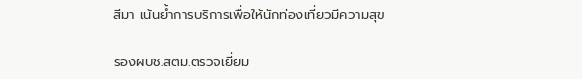สีมา เน้นย้ำการบริการเพื่อให้นักท่องเที่ยวมีความสุข

รองผบช.สตม.ตรวจเยี่ยม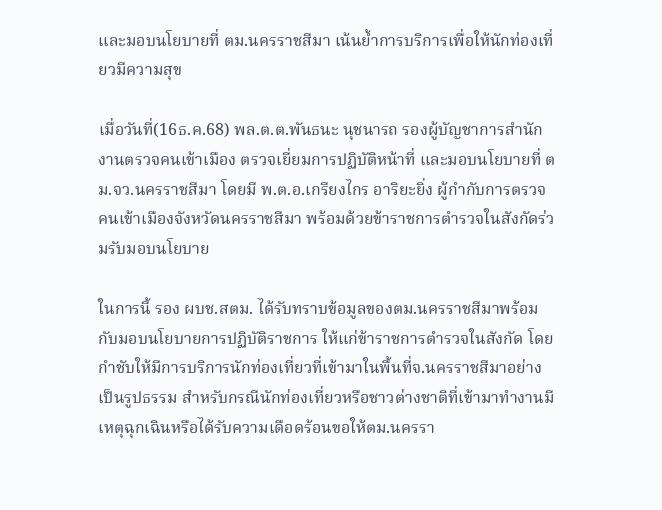และมอบนโยบายที่ ตม.นครราชสีมา เน้นย้ำการบริการเพื่อให้นักท่องเที่ยวมีความสุข

เมื่อวันที่(16ธ.ค.68) พล.ต.ต.พันธนะ นุชนารถ รองผู้บัญชาการสำนักงานตรวจคนเข้าเมือง ตรวจเยี่ยมการปฏิบัติหน้าที่ และมอบนโยบายที่ ตม.จว.นครราชสีมา โดยมี พ.ต.อ.เกรียงไกร อาริยะยิ่ง ผู้กำกับการตรวจคนเข้าเมืองจังหวัดนครราชสีมา พร้อมด้วยข้าราชการตำรวจในสังกัดร่วมรับมอบนโยบาย

ในการนี้ รอง ผบช.สตม. ได้รับทราบข้อมูลของตม.นครราชสีมาพร้อมกับมอบนโยบายการปฏิบัติราชการ ให้แก่ข้าราชการตำรวจในสังกัด โดยกำชับให้มีการบริการนักท่องเที่ยวที่เข้ามาในพื้นที่จ.นครราชสีมาอย่างเป็นรูปธรรม สำหรับกรณีนักท่องเที่ยวหรือชาวต่างชาติที่เข้ามาทำงานมีเหตุฉุกเฉินหรือได้รับความเดือดร้อนขอให้ตม.นครรา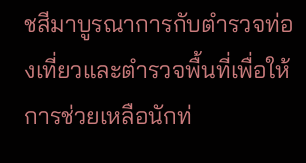ชสีมาบูรณาการกับตำรวจท่องเที่ยวและตำรวจพื้นที่เพื่อให้การช่วยเหลือนักท่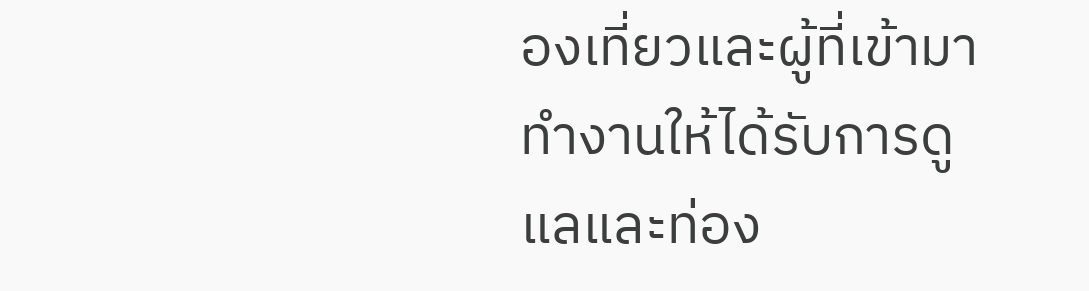องเที่ยวและผู้ที่เข้ามาทำงานให้ได้รับการดูแลและท่อง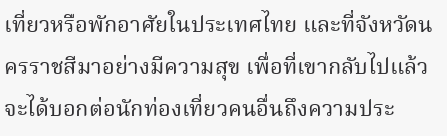เที่ยวหรือพักอาศัยในประเทศไทย และที่จังหวัดนครราชสีมาอย่างมีความสุข เพื่อที่เขากลับไปแล้วจะได้บอกต่อนักท่องเที่ยวคนอื่นถึงความประ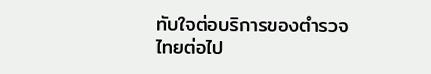ทับใจต่อบริการของตำรวจไทยต่อไป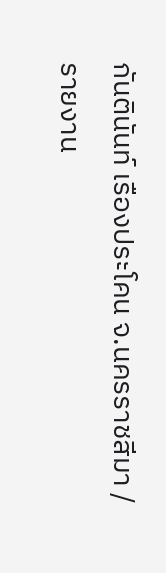กันตินันท์ เรืองประโคน จ.นครราชสีมา / รายงาน